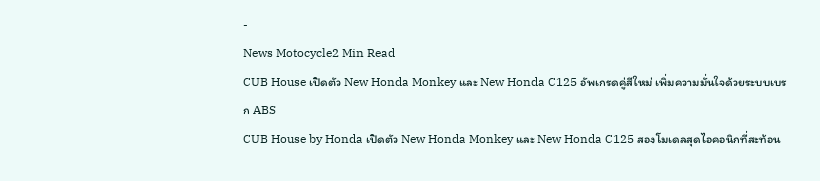-
News Motocycle2 Min Read
CUB House เปิดตัว New Honda Monkey และ New Honda C125 อัพเกรดคู่สีใหม่ เพิ่มความมั่นใจด้วยระบบเบรก ABS
CUB House by Honda เปิดตัว New Honda Monkey และ New Honda C125 สองโมเดลสุดไอคอนิกที่สะท้อน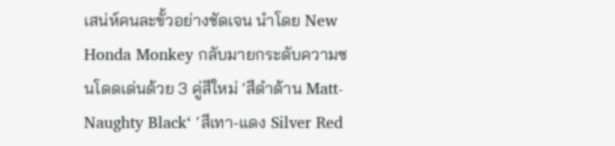เสน่ห์คนละขั้วอย่างชัดเจน นำโดย New Honda Monkey กลับมายกระดับความซนโดดเด่นด้วย 3 คู่สีใหม่ ‘สีดำด้าน Matt-Naughty Black‘ ‘สีเทา-แดง Silver Red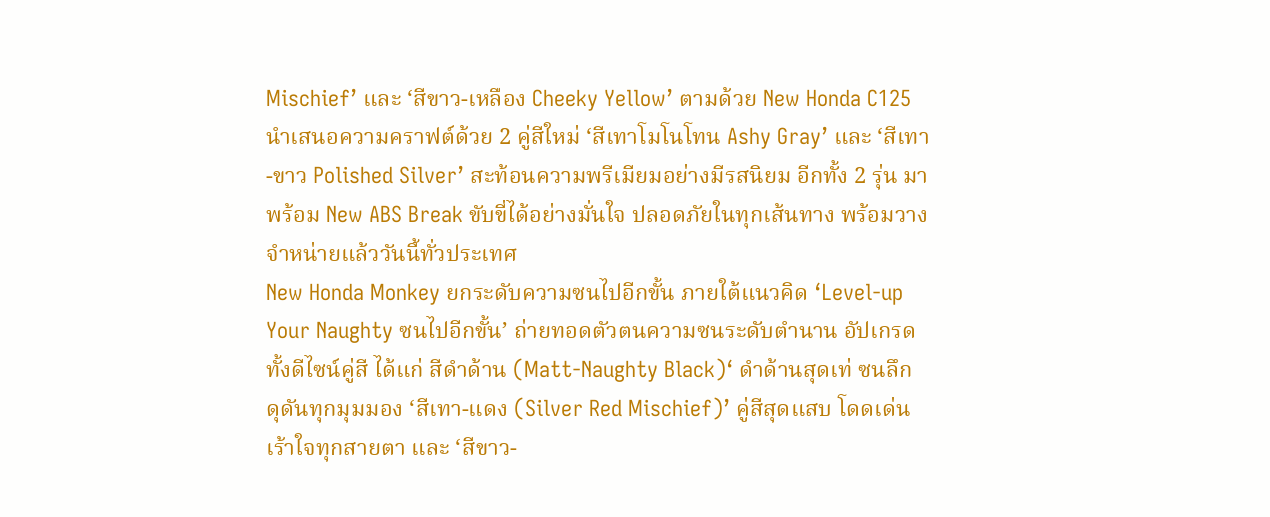Mischief’ และ ‘สีขาว-เหลือง Cheeky Yellow’ ตามด้วย New Honda C125 นำเสนอความคราฟต์ด้วย 2 คู่สีใหม่ ‘สีเทาโมโนโทน Ashy Gray’ และ ‘สีเทา-ขาว Polished Silver’ สะท้อนความพรีเมียมอย่างมีรสนิยม อีกทั้ง 2 รุ่น มาพร้อม New ABS Break ขับขี่ได้อย่างมั่นใจ ปลอดภัยในทุกเส้นทาง พร้อมวางจำหน่ายแล้ววันนี้ทั่วประเทศ
New Honda Monkey ยกระดับความซนไปอีกขั้น ภายใต้แนวคิด ‘Level-up Your Naughty ซนไปอีกขั้น’ ถ่ายทอดตัวตนความซนระดับตำนาน อัปเกรดทั้งดีไซน์คู่สี ได้แก่ สีดำด้าน (Matt-Naughty Black)‘ ดำด้านสุดเท่ ซนลึก ดุดันทุกมุมมอง ‘สีเทา-แดง (Silver Red Mischief)’ คู่สีสุดแสบ โดดเด่น เร้าใจทุกสายตา และ ‘สีขาว-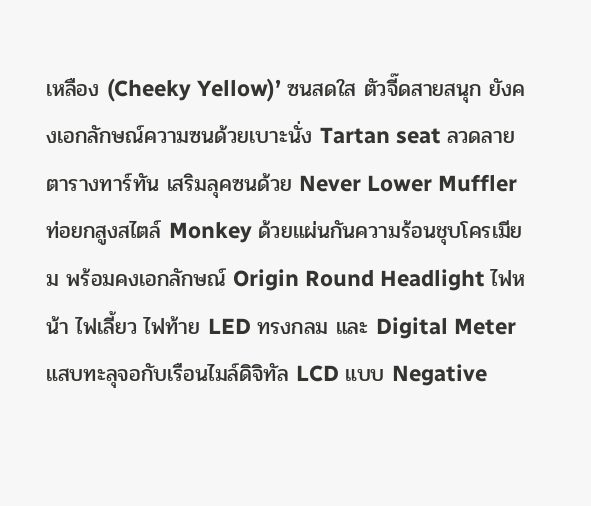เหลือง (Cheeky Yellow)’ ซนสดใส ตัวจี๊ดสายสนุก ยังคงเอกลักษณ์ความซนด้วยเบาะนั่ง Tartan seat ลวดลายตารางทาร์ทัน เสริมลุคซนด้วย Never Lower Muffler ท่อยกสูงสไตล์ Monkey ด้วยแผ่นกันความร้อนชุบโครเมียม พร้อมคงเอกลักษณ์ Origin Round Headlight ไฟหน้า ไฟเลี้ยว ไฟท้าย LED ทรงกลม และ Digital Meter แสบทะลุจอกับเรือนไมล์ดิจิทัล LCD แบบ Negative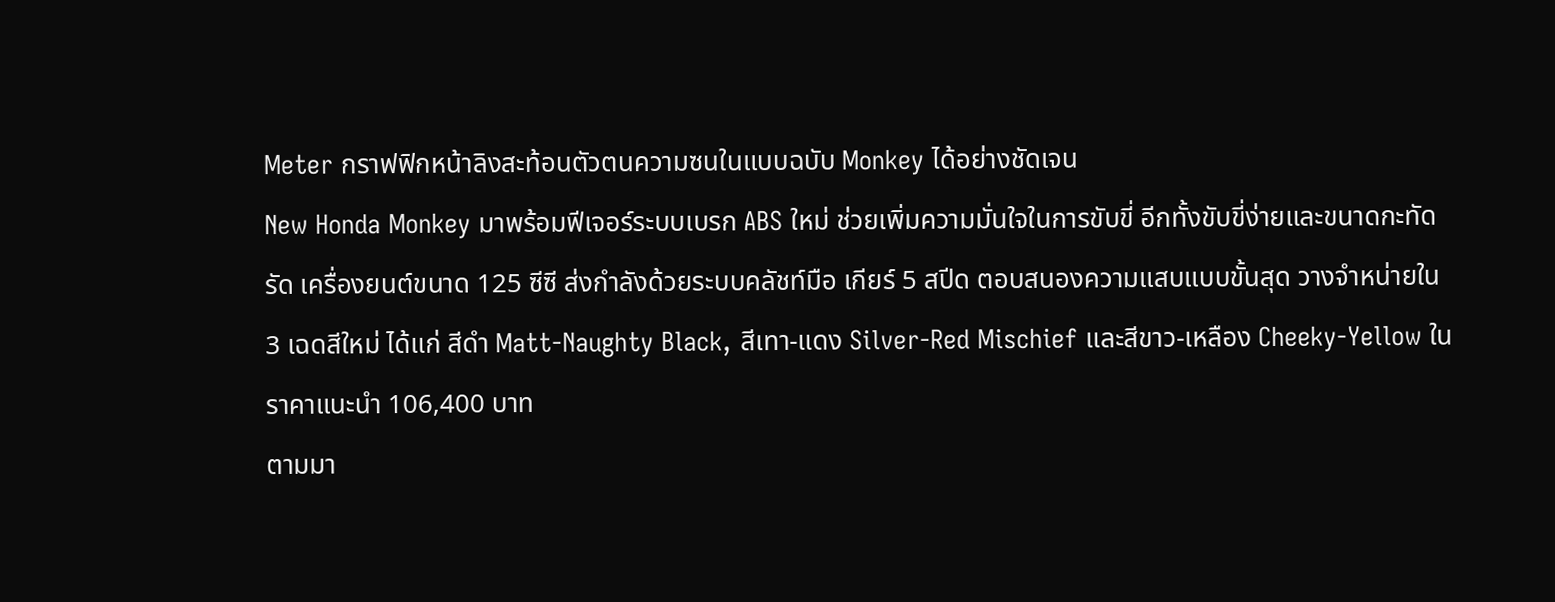Meter กราฟฟิกหน้าลิงสะท้อนตัวตนความซนในแบบฉบับ Monkey ได้อย่างชัดเจน
New Honda Monkey มาพร้อมฟีเจอร์ระบบเบรก ABS ใหม่ ช่วยเพิ่มความมั่นใจในการขับขี่ อีกทั้งขับขี่ง่ายและขนาดกะทัดรัด เครื่องยนต์ขนาด 125 ซีซี ส่งกำลังด้วยระบบคลัชท์มือ เกียร์ 5 สปีด ตอบสนองความแสบแบบขั้นสุด วางจำหน่ายใน 3 เฉดสีใหม่ ได้แก่ สีดำ Matt-Naughty Black, สีเทา-แดง Silver-Red Mischief และสีขาว-เหลือง Cheeky-Yellow ในราคาแนะนำ 106,400 บาท
ตามมา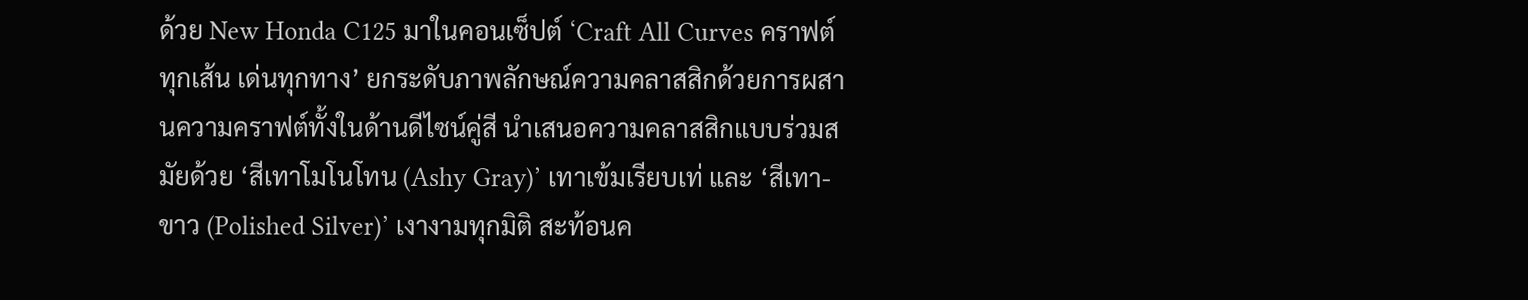ด้วย New Honda C125 มาในคอนเซ็ปต์ ‘Craft All Curves คราฟต์ทุกเส้น เด่นทุกทาง’ ยกระดับภาพลักษณ์ความคลาสสิกด้วยการผสานความคราฟต์ทั้งในด้านดีไซน์คู่สี นำเสนอความคลาสสิกแบบร่วมสมัยด้วย ‘สีเทาโมโนโทน (Ashy Gray)’ เทาเข้มเรียบเท่ และ ‘สีเทา-ขาว (Polished Silver)’ เงางามทุกมิติ สะท้อนค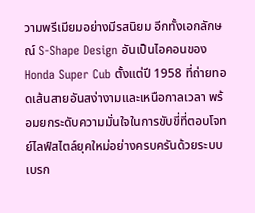วามพรีเมียมอย่างมีรสนิยม อีกทั้งเอกลักษณ์ S-Shape Design อันเป็นไอคอนของ Honda Super Cub ตั้งแต่ปี 1958 ที่ถ่ายทอดเส้นสายอันสง่างามและเหนือกาลเวลา พร้อมยกระดับความมั่นใจในการขับขี่ที่ตอบโจทย์ไลฟ์สไตล์ยุคใหม่อย่างครบครันด้วยระบบเบรก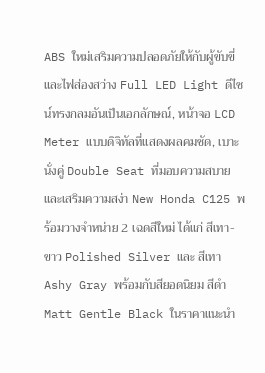ABS ใหม่เสริมความปลอดภัยให้กับผู้ขับขี่ และไฟส่องสว่าง Full LED Light ดีไซน์ทรงกลมอันเป็นเอกลักษณ์, หน้าจอ LCD Meter แบบดิจิทัลที่แสดงผลคมชัด, เบาะนั่งคู่ Double Seat ที่มอบความสบายและเสริมความสง่า New Honda C125 พร้อมวางจำหน่าย 2 เฉดสีใหม่ ได้แก่ สีเทา-ขาว Polished Silver และ สีเทา Ashy Gray พร้อมกับสียอดนิยม สีดำ Matt Gentle Black ในราคาแนะนำ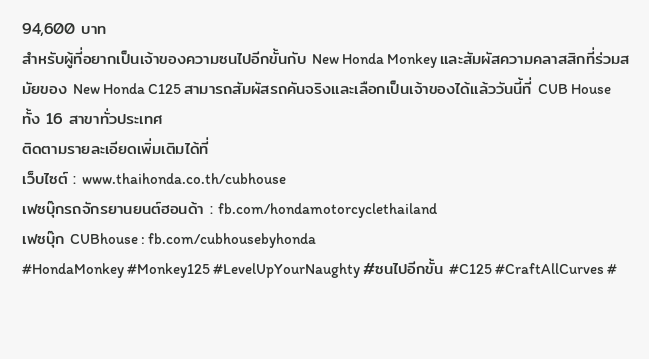94,600 บาท
สำหรับผู้ที่อยากเป็นเจ้าของความซนไปอีกขั้นกับ New Honda Monkey และสัมผัสความคลาสสิกที่ร่วมสมัยของ New Honda C125 สามารถสัมผัสรถคันจริงและเลือกเป็นเจ้าของได้แล้ววันนี้ที่ CUB House ทั้ง 16 สาขาทั่วประเทศ
ติดตามรายละเอียดเพิ่มเติมได้ที่
เว็บไซต์ : www.thaihonda.co.th/cubhouse
เฟซบุ๊กรถจักรยานยนต์ฮอนด้า : fb.com/hondamotorcyclethailand
เฟซบุ๊ก CUBhouse : fb.com/cubhousebyhonda
#HondaMonkey #Monkey125 #LevelUpYourNaughty #ซนไปอีกขั้น #C125 #CraftAllCurves #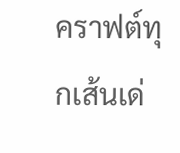คราฟต์ทุกเส้นเด่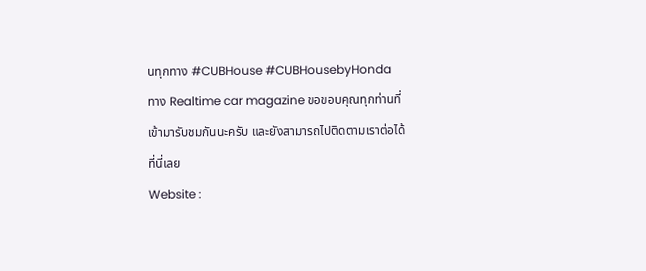นทุกทาง #CUBHouse #CUBHousebyHonda
ทาง Realtime car magazine ขอขอบคุณทุกท่านที่เข้ามารับชมกันนะครับ และยังสามารถไปติดตามเราต่อได้ที่นี่เลย
Website :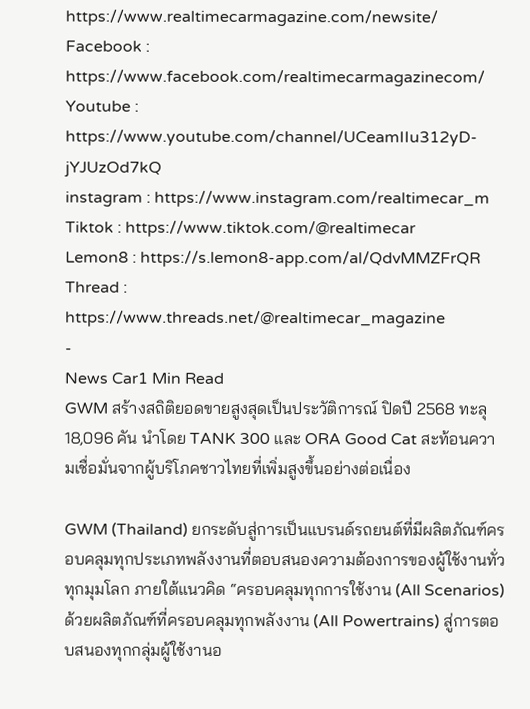https://www.realtimecarmagazine.com/newsite/
Facebook : https://www.facebook.com/realtimecarmagazinecom/
Youtube : https://www.youtube.com/channel/UCeamIIu312yD-jYJUzOd7kQ
instagram : https://www.instagram.com/realtimecar_m
Tiktok : https://www.tiktok.com/@realtimecar
Lemon8 : https://s.lemon8-app.com/al/QdvMMZFrQR
Thread : https://www.threads.net/@realtimecar_magazine
-
News Car1 Min Read
GWM สร้างสถิติยอดขายสูงสุดเป็นประวัติการณ์ ปิดปี 2568 ทะลุ 18,096 คัน นำโดย TANK 300 และ ORA Good Cat สะท้อนความเชื่อมั่นจากผู้บริโภคชาวไทยที่เพิ่มสูงขึ้นอย่างต่อเนื่อง

GWM (Thailand) ยกระดับสู่การเป็นแบรนด์รถยนต์ที่มีผลิตภัณฑ์ครอบคลุมทุกประเภทพลังงานที่ตอบสนองความต้องการของผู้ใช้งานทั่วทุกมุมโลก ภายใต้แนวคิด “ครอบคลุมทุกการใช้งาน (All Scenarios) ด้วยผลิตภัณฑ์ที่ครอบคลุมทุกพลังงาน (All Powertrains) สู่การตอบสนองทุกกลุ่มผู้ใช้งานอ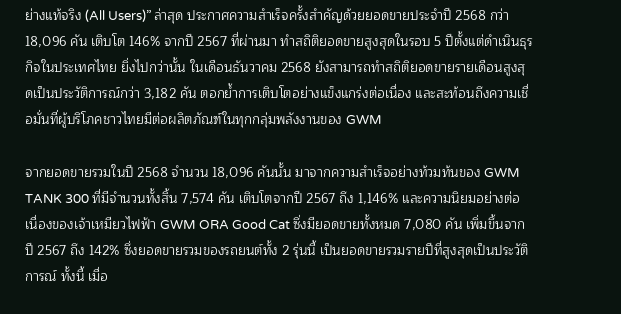ย่างแท้จริง (All Users)” ล่าสุด ประกาศความสำเร็จครั้งสำคัญด้วยยอดขายประจำปี 2568 กว่า 18,096 คัน เติบโต 146% จากปี 2567 ที่ผ่านมา ทำสถิติยอดขายสูงสุดในรอบ 5 ปีตั้งแต่ดำเนินธุรกิจในประเทศไทย ยิ่งไปกว่านั้น ในเดือนธันวาคม 2568 ยังสามารถทำสถิติยอดขายรายเดือนสูงสุดเป็นประวัติการณ์กว่า 3,182 คัน ตอกย้ำการเติบโตอย่างแข็งแกร่งต่อเนื่อง และสะท้อนถึงความเชื่อมั่นที่ผู้บริโภคชาวไทยมีต่อผลิตภัณฑ์ในทุกกลุ่มพลังงานของ GWM

จากยอดขายรวมในปี 2568 จำนวน 18,096 คันนั้น มาจากความสำเร็จอย่างท้วมท้นของ GWM TANK 300 ที่มีจำนวนทั้งสิ้น 7,574 คัน เติบโตจากปี 2567 ถึง 1,146% และความนิยมอย่างต่อเนื่องของเจ้าเหมียวไฟฟ้า GWM ORA Good Cat ซึ่งมียอดขายทั้งหมด 7,080 คัน เพิ่มขึ้นจากปี 2567 ถึง 142% ซึ่งยอดขายรวมของรถยนต์ทั้ง 2 รุ่นนี้ เป็นยอดขายรวมรายปีที่สูงสุดเป็นประวัติการณ์ ทั้งนี้ เมื่อ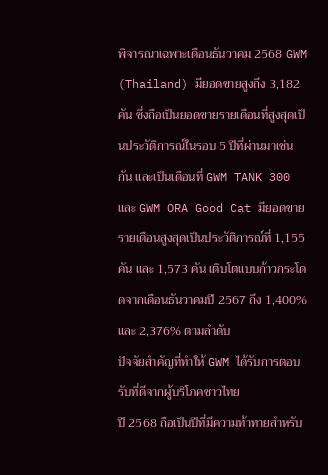พิจารณาเฉพาะเดือนธันวาคม 2568 GWM (Thailand) มียอดขายสูงถึง 3,182 คัน ซึ่งถือเป็นยอดขายรายเดือนที่สูงสุดเป็นประวัติการณ์ในรอบ 5 ปีที่ผ่านมาเช่นกัน และเป็นเดือนที่ GWM TANK 300 และ GWM ORA Good Cat มียอดขายรายเดือนสูงสุดเป็นประวัติการณ์ที่ 1,155 คัน และ 1,573 คัน เติบโตแบบก้าวกระโดดจากเดือนธันวาคมปี 2567 ถึง 1,400% และ 2,376% ตามลำดับ
ปัจจัยสำคัญที่ทำให้ GWM ได้รับการตอบรับที่ดีจากผู้บริโภคชาวไทย
ปี 2568 ถือเป็นปีที่มีความท้าทายสำหรับ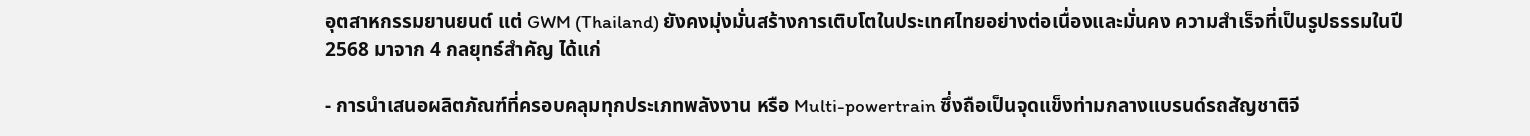อุตสาหกรรมยานยนต์ แต่ GWM (Thailand) ยังคงมุ่งมั่นสร้างการเติบโตในประเทศไทยอย่างต่อเนื่องและมั่นคง ความสำเร็จที่เป็นรูปธรรมในปี 2568 มาจาก 4 กลยุทธ์สำคัญ ได้แก่

- การนำเสนอผลิตภัณฑ์ที่ครอบคลุมทุกประเภทพลังงาน หรือ Multi-powertrain ซึ่งถือเป็นจุดแข็งท่ามกลางแบรนด์รถสัญชาติจี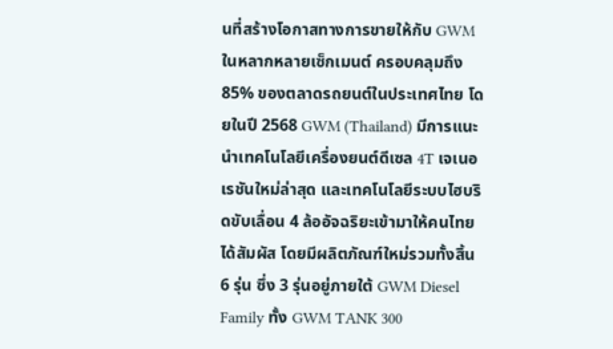นที่สร้างโอกาสทางการขายให้กับ GWM ในหลากหลายเซ็กเมนต์ ครอบคลุมถึง 85% ของตลาดรถยนต์ในประเทศไทย โดยในปี 2568 GWM (Thailand) มีการแนะนำเทคโนโลยีเครื่องยนต์ดีเซล 4T เจเนอเรชันใหม่ล่าสุด และเทคโนโลยีระบบไฮบริดขับเลื่อน 4 ล้ออัจฉริยะเข้ามาให้คนไทยได้สัมผัส โดยมีผลิตภัณฑ์ใหม่รวมทั้งสิ้น 6 รุ่น ซึ่ง 3 รุ่นอยู่ภายใต้ GWM Diesel Family ทั้ง GWM TANK 300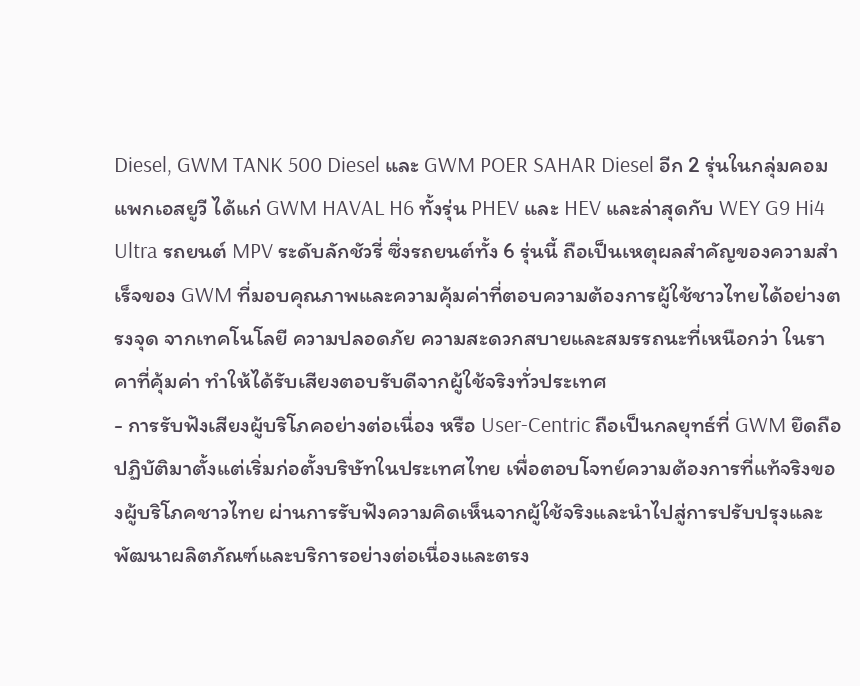Diesel, GWM TANK 500 Diesel และ GWM POER SAHAR Diesel อีก 2 รุ่นในกลุ่มคอมแพกเอสยูวี ได้แก่ GWM HAVAL H6 ทั้งรุ่น PHEV และ HEV และล่าสุดกับ WEY G9 Hi4 Ultra รถยนต์ MPV ระดับลักชัวรี่ ซึ่งรถยนต์ทั้ง 6 รุ่นนี้ ถือเป็นเหตุผลสำคัญของความสำเร็จของ GWM ที่มอบคุณภาพและความคุ้มค่าที่ตอบความต้องการผู้ใช้ชาวไทยได้อย่างตรงจุด จากเทคโนโลยี ความปลอดภัย ความสะดวกสบายและสมรรถนะที่เหนือกว่า ในราคาที่คุ้มค่า ทำให้ได้รับเสียงตอบรับดีจากผู้ใช้จริงทั่วประเทศ
- การรับฟังเสียงผู้บริโภคอย่างต่อเนื่อง หรือ User-Centric ถือเป็นกลยุทธ์ที่ GWM ยึดถือปฏิบัติมาตั้งแต่เริ่มก่อตั้งบริษัทในประเทศไทย เพื่อตอบโจทย์ความต้องการที่แท้จริงของผู้บริโภคชาวไทย ผ่านการรับฟังความคิดเห็นจากผู้ใช้จริงและนำไปสู่การปรับปรุงและพัฒนาผลิตภัณฑ์และบริการอย่างต่อเนื่องและตรง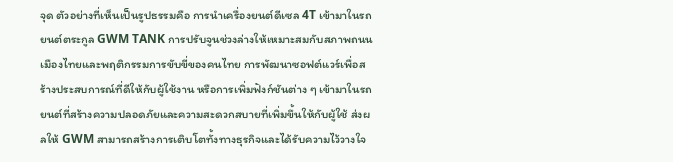จุด ตัวอย่างที่เห็นเป็นรูปธรรมคือ การนำเครื่องยนต์ดีเซล 4T เข้ามาในรถยนต์ตระกูล GWM TANK การปรับจูนช่วงล่างให้เหมาะสมกับสภาพถนนเมืองไทยและพฤติกรรมการขับขี่ของคนไทย การพัฒนาซอฟต์แวร์เพื่อสร้างประสบการณ์ที่ดีให้กับผู้ใช้งาน หรือการเพิ่มฟังก์ชันต่าง ๆ เข้ามาในรถยนต์ที่สร้างความปลอดภัยและความสะดวกสบายที่เพิ่มขึ้นให้กับผู้ใช้ ส่งผลให้ GWM สามารถสร้างการเติบโตทั้งทางธุรกิจและได้รับความไว้วางใจ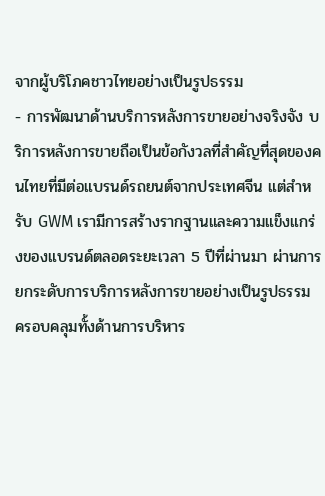จากผู้บริโภคชาวไทยอย่างเป็นรูปธรรม
- การพัฒนาด้านบริการหลังการขายอย่างจริงจัง บริการหลังการขายถือเป็นข้อกังวลที่สำคัญที่สุดของคนไทยที่มีต่อแบรนด์รถยนต์จากประเทศจีน แต่สำหรับ GWM เรามีการสร้างรากฐานและความแข็งแกร่งของแบรนด์ตลอดระยะเวลา 5 ปีที่ผ่านมา ผ่านการยกระดับการบริการหลังการขายอย่างเป็นรูปธรรม ครอบคลุมทั้งด้านการบริหาร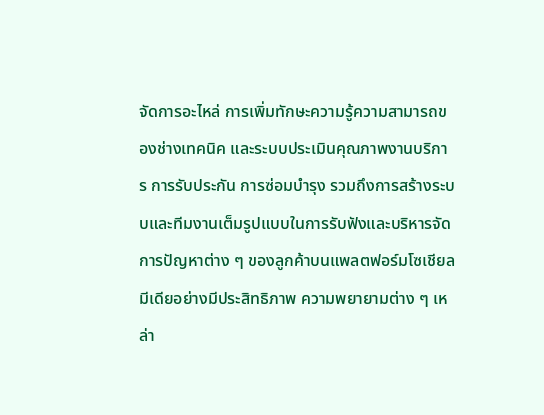จัดการอะไหล่ การเพิ่มทักษะความรู้ความสามารถของช่างเทคนิค และระบบประเมินคุณภาพงานบริการ การรับประกัน การซ่อมบำรุง รวมถึงการสร้างระบบและทีมงานเต็มรูปแบบในการรับฟังและบริหารจัดการปัญหาต่าง ๆ ของลูกค้าบนแพลตฟอร์มโซเชียลมีเดียอย่างมีประสิทธิภาพ ความพยายามต่าง ๆ เหล่า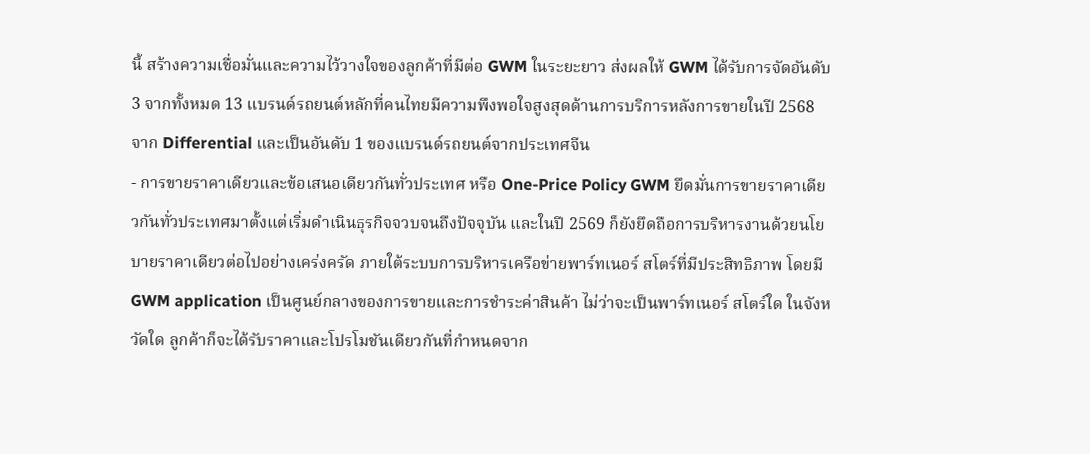นี้ สร้างความเชื่อมั่นและความไว้วางใจของลูกค้าที่มีต่อ GWM ในระยะยาว ส่งผลให้ GWM ได้รับการจัดอันดับ 3 จากทั้งหมด 13 แบรนด์รถยนต์หลักที่คนไทยมีความพึงพอใจสูงสุดด้านการบริการหลังการขายในปี 2568 จาก Differential และเป็นอันดับ 1 ของแบรนด์รถยนต์จากประเทศจีน
- การขายราคาเดียวและข้อเสนอเดียวกันทั่วประเทศ หรือ One-Price Policy GWM ยึดมั่นการขายราคาเดียวกันทั่วประเทศมาตั้งแต่เริ่มดำเนินธุรกิจจวบจนถึงปัจจุบัน และในปี 2569 ก็ยังยึดถือการบริหารงานด้วยนโยบายราคาเดียวต่อไปอย่างเคร่งครัด ภายใต้ระบบการบริหารเครือข่ายพาร์ทเนอร์ สโตร์ที่มีประสิทธิภาพ โดยมี GWM application เป็นศูนย์กลางของการขายและการชำระค่าสินค้า ไม่ว่าจะเป็นพาร์ทเนอร์ สโตร์ใด ในจังหวัดใด ลูกค้าก็จะได้รับราคาและโปรโมชันเดียวกันที่กำหนดจาก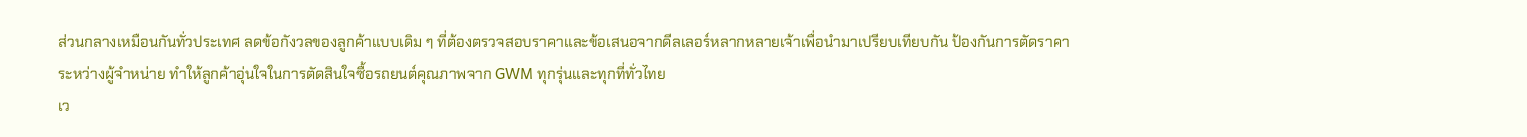ส่วนกลางเหมือนกันทั่วประเทศ ลดข้อกังวลของลูกค้าแบบเดิม ๆ ที่ต้องตรวจสอบราคาและข้อเสนอจากดีลเลอร์หลากหลายเจ้าเพื่อนำมาเปรียบเทียบกัน ป้องกันการตัดราคาระหว่างผู้จำหน่าย ทำให้ลูกค้าอุ่นใจในการตัดสินใจซื้อรถยนต์คุณภาพจาก GWM ทุกรุ่นและทุกที่ทั่วไทย
เว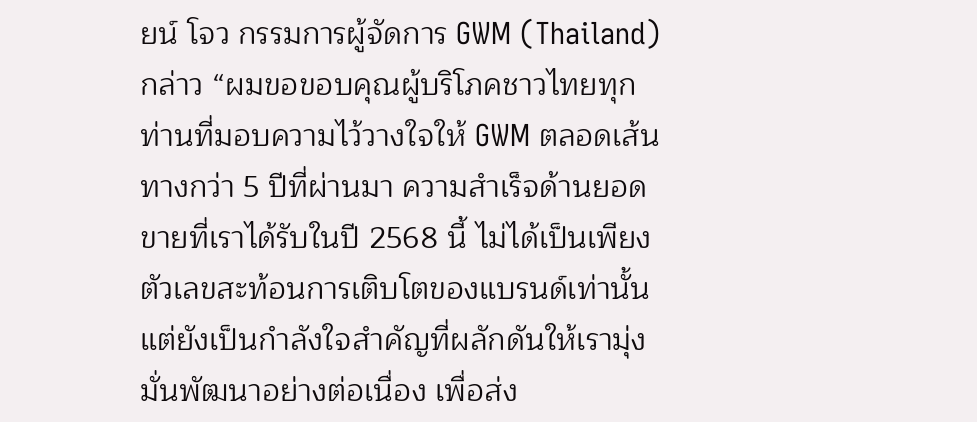ยน์ โจว กรรมการผู้จัดการ GWM (Thailand) กล่าว “ผมขอขอบคุณผู้บริโภคชาวไทยทุกท่านที่มอบความไว้วางใจให้ GWM ตลอดเส้นทางกว่า 5 ปีที่ผ่านมา ความสำเร็จด้านยอดขายที่เราได้รับในปี 2568 นี้ ไม่ได้เป็นเพียงตัวเลขสะท้อนการเติบโตของแบรนด์เท่านั้น แต่ยังเป็นกำลังใจสำคัญที่ผลักดันให้เรามุ่งมั่นพัฒนาอย่างต่อเนื่อง เพื่อส่ง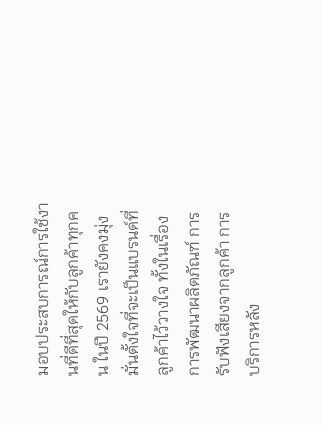มอบประสบการณ์การใช้งานที่ดีที่สุดให้กับลูกค้าทุกคน ในปี 2569 เรายังคงมุ่งมั่นตั้งใจที่จะเป็นแบรนด์ที่ลูกค้าไว้วางใจ ทั้งในเรื่องการพัฒนาผลิตภัณฑ์ การรับฟังเสียงจากลูกค้า การบริการหลัง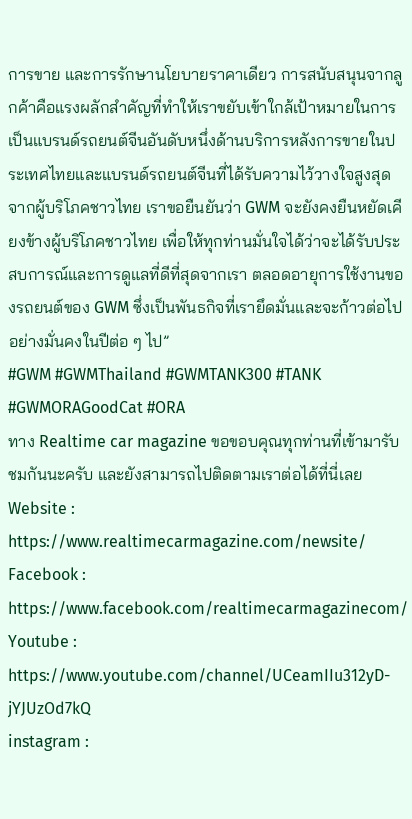การขาย และการรักษานโยบายราคาเดียว การสนับสนุนจากลูกค้าคือแรงผลักสำคัญที่ทำให้เราขยับเข้าใกล้เป้าหมายในการเป็นแบรนด์รถยนต์จีนอันดับหนึ่งด้านบริการหลังการขายในประเทศไทยและแบรนด์รถยนต์จีนที่ได้รับความไว้วางใจสูงสุดจากผู้บริโภคชาวไทย เราขอยืนยันว่า GWM จะยังคงยืนหยัดเคียงข้างผู้บริโภคชาวไทย เพื่อให้ทุกท่านมั่นใจได้ว่าจะได้รับประสบการณ์และการดูแลที่ดีที่สุดจากเรา ตลอดอายุการใช้งานของรถยนต์ของ GWM ซึ่งเป็นพันธกิจที่เรายึดมั่นและจะก้าวต่อไปอย่างมั่นคงในปีต่อ ๆ ไป”
#GWM #GWMThailand #GWMTANK300 #TANK #GWMORAGoodCat #ORA
ทาง Realtime car magazine ขอขอบคุณทุกท่านที่เข้ามารับชมกันนะครับ และยังสามารถไปติดตามเราต่อได้ที่นี่เลย
Website : https://www.realtimecarmagazine.com/newsite/
Facebook : https://www.facebook.com/realtimecarmagazinecom/
Youtube : https://www.youtube.com/channel/UCeamIIu312yD-jYJUzOd7kQ
instagram :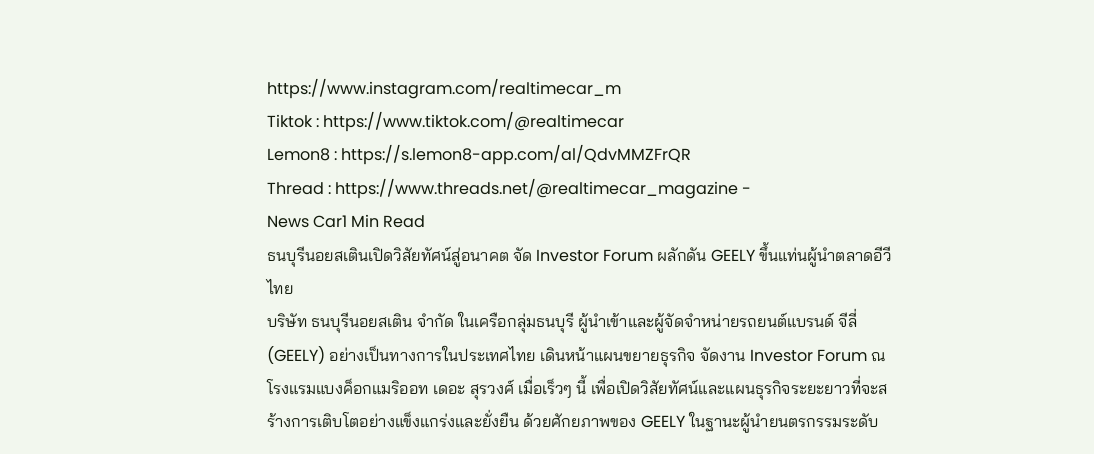https://www.instagram.com/realtimecar_m
Tiktok : https://www.tiktok.com/@realtimecar
Lemon8 : https://s.lemon8-app.com/al/QdvMMZFrQR
Thread : https://www.threads.net/@realtimecar_magazine -
News Car1 Min Read
ธนบุรีนอยสเตินเปิดวิสัยทัศน์สู่อนาคต จัด Investor Forum ผลักดัน GEELY ขึ้นแท่นผู้นำตลาดอีวีไทย
บริษัท ธนบุรีนอยสเติน จำกัด ในเครือกลุ่มธนบุรี ผู้นำเข้าและผู้จัดจำหน่ายรถยนต์แบรนด์ จีลี่ (GEELY) อย่างเป็นทางการในประเทศไทย เดินหน้าแผนขยายธุรกิจ จัดงาน Investor Forum ณ โรงแรมแบงค็อกแมริออท เดอะ สุรวงศ์ เมื่อเร็วๆ นี้ เพื่อเปิดวิสัยทัศน์และแผนธุรกิจระยะยาวที่จะสร้างการเติบโตอย่างแข็งแกร่งและยั่งยืน ด้วยศักยภาพของ GEELY ในฐานะผู้นำยนตรกรรมระดับ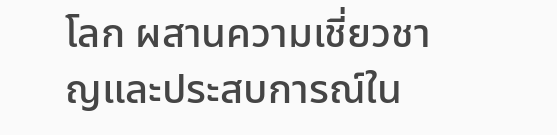โลก ผสานความเชี่ยวชาญและประสบการณ์ใน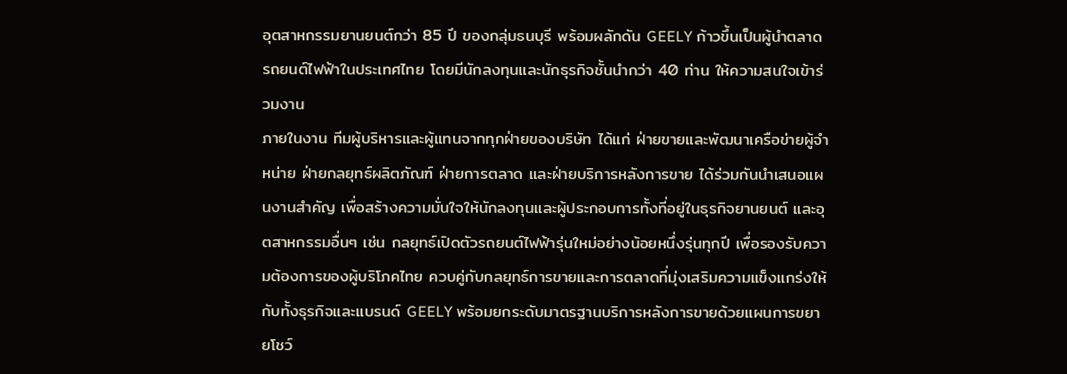อุตสาหกรรมยานยนต์กว่า 85 ปี ของกลุ่มธนบุรี พร้อมผลักดัน GEELY ก้าวขึ้นเป็นผู้นำตลาดรถยนต์ไฟฟ้าในประเทศไทย โดยมีนักลงทุนและนักธุรกิจชั้นนำกว่า 40 ท่าน ให้ความสนใจเข้าร่วมงาน
ภายในงาน ทีมผู้บริหารและผู้แทนจากทุกฝ่ายของบริษัท ได้แก่ ฝ่ายขายและพัฒนาเครือข่ายผู้จำหน่าย ฝ่ายกลยุทธ์ผลิตภัณฑ์ ฝ่ายการตลาด และฝ่ายบริการหลังการขาย ได้ร่วมกันนำเสนอแผนงานสำคัญ เพื่อสร้างความมั่นใจให้นักลงทุนและผู้ประกอบการทั้งที่อยู่ในธุรกิจยานยนต์ และอุตสาหกรรมอื่นๆ เช่น กลยุทธ์เปิดตัวรถยนต์ไฟฟ้ารุ่นใหม่อย่างน้อยหนึ่งรุ่นทุกปี เพื่อรองรับความต้องการของผู้บริโภคไทย ควบคู่กับกลยุทธ์การขายและการตลาดที่มุ่งเสริมความแข็งแกร่งให้กับทั้งธุรกิจและแบรนด์ GEELY พร้อมยกระดับมาตรฐานบริการหลังการขายด้วยแผนการขยายโชว์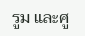รูม และศู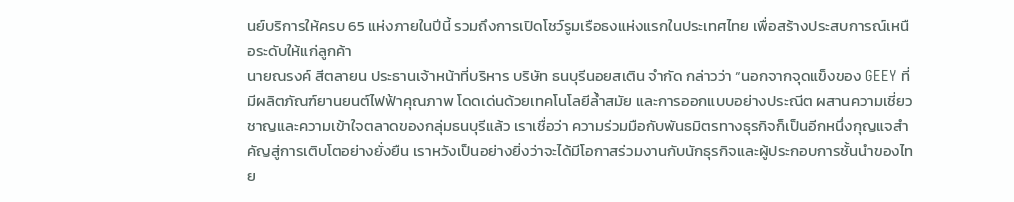นย์บริการให้ครบ 65 แห่งภายในปีนี้ รวมถึงการเปิดโชว์รูมเรือธงแห่งแรกในประเทศไทย เพื่อสร้างประสบการณ์เหนือระดับให้แก่ลูกค้า
นายณรงค์ สีตลายน ประธานเจ้าหน้าที่บริหาร บริษัท ธนบุรีนอยสเติน จำกัด กล่าวว่า “นอกจากจุดแข็งของ GEEY ที่มีผลิตภัณฑ์ยานยนต์ไฟฟ้าคุณภาพ โดดเด่นด้วยเทคโนโลยีล้ำสมัย และการออกแบบอย่างประณีต ผสานความเชี่ยวชาญและความเข้าใจตลาดของกลุ่มธนบุรีแล้ว เราเชื่อว่า ความร่วมมือกับพันธมิตรทางธุรกิจก็เป็นอีกหนึ่งกุญแจสำคัญสู่การเติบโตอย่างยั่งยืน เราหวังเป็นอย่างยิ่งว่าจะได้มีโอกาสร่วมงานกับนักธุรกิจและผู้ประกอบการชั้นนำของไทย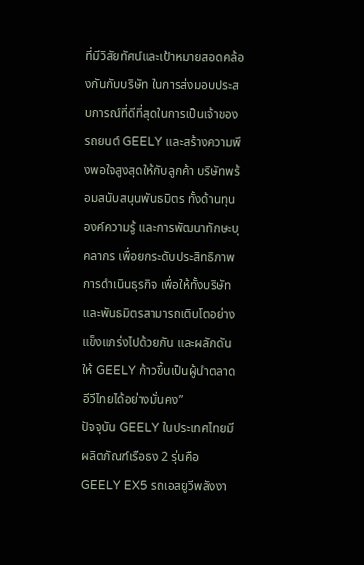ที่มีวิสัยทัศน์และเป้าหมายสอดคล้องกันกับบริษัท ในการส่งมอบประสบการณ์ที่ดีที่สุดในการเป็นเจ้าของรถยนต์ GEELY และสร้างความพึงพอใจสูงสุดให้กับลูกค้า บริษัทพร้อมสนับสนุนพันธมิตร ทั้งด้านทุน องค์ความรู้ และการพัฒนาทักษะบุคลากร เพื่อยกระดับประสิทธิภาพการดำเนินธุรกิจ เพื่อให้ทั้งบริษัทและพันธมิตรสามารถเติบโตอย่างแข็งแกร่งไปด้วยกัน และผลักดันให้ GEELY ก้าวขึ้นเป็นผู้นำตลาดอีวีไทยได้อย่างมั่นคง”
ปัจจุบัน GEELY ในประเทศไทยมีผลิตภัณฑ์เรือธง 2 รุ่นคือ GEELY EX5 รถเอสยูวีพลังงา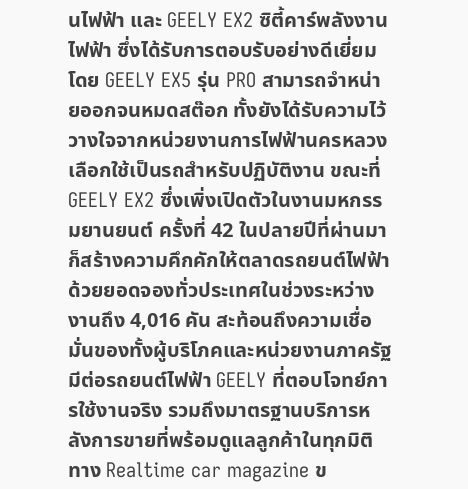นไฟฟ้า และ GEELY EX2 ซิตี้คาร์พลังงานไฟฟ้า ซึ่งได้รับการตอบรับอย่างดีเยี่ยม โดย GEELY EX5 รุ่น PRO สามารถจำหน่ายออกจนหมดสต๊อก ทั้งยังได้รับความไว้วางใจจากหน่วยงานการไฟฟ้านครหลวงเลือกใช้เป็นรถสำหรับปฏิบัติงาน ขณะที่ GEELY EX2 ซึ่งเพิ่งเปิดตัวในงานมหกรรมยานยนต์ ครั้งที่ 42 ในปลายปีที่ผ่านมา ก็สร้างความคึกคักให้ตลาดรถยนต์ไฟฟ้า ด้วยยอดจองทั่วประเทศในช่วงระหว่างงานถึง 4,016 คัน สะท้อนถึงความเชื่อมั่นของทั้งผู้บริโภคและหน่วยงานภาครัฐมีต่อรถยนต์ไฟฟ้า GEELY ที่ตอบโจทย์การใช้งานจริง รวมถึงมาตรฐานบริการหลังการขายที่พร้อมดูแลลูกค้าในทุกมิติ
ทาง Realtime car magazine ข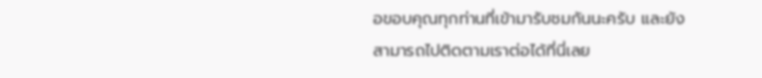อขอบคุณทุกท่านที่เข้ามารับชมกันนะครับ และยังสามารถไปติดตามเราต่อได้ที่นี่เลย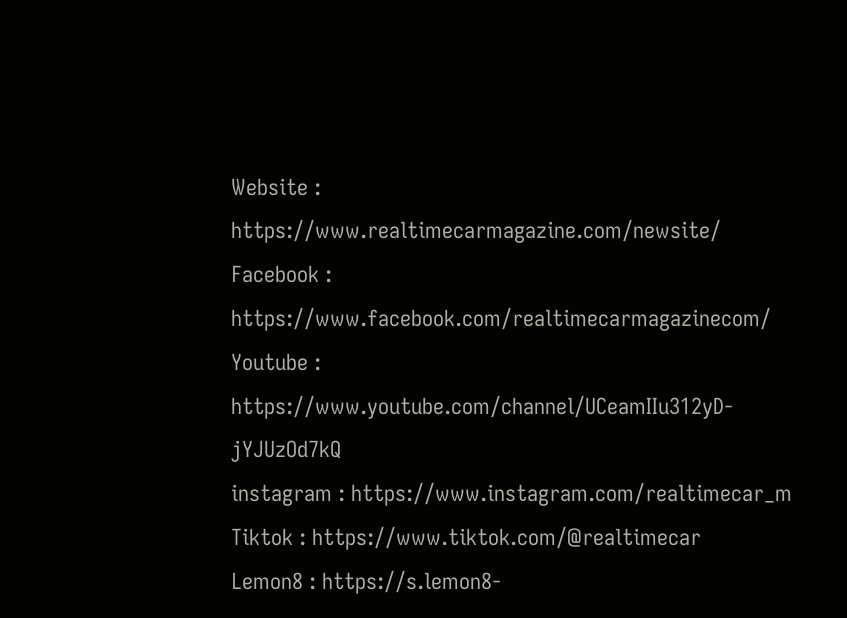Website : https://www.realtimecarmagazine.com/newsite/
Facebook : https://www.facebook.com/realtimecarmagazinecom/
Youtube : https://www.youtube.com/channel/UCeamIIu312yD-jYJUzOd7kQ
instagram : https://www.instagram.com/realtimecar_m
Tiktok : https://www.tiktok.com/@realtimecar
Lemon8 : https://s.lemon8-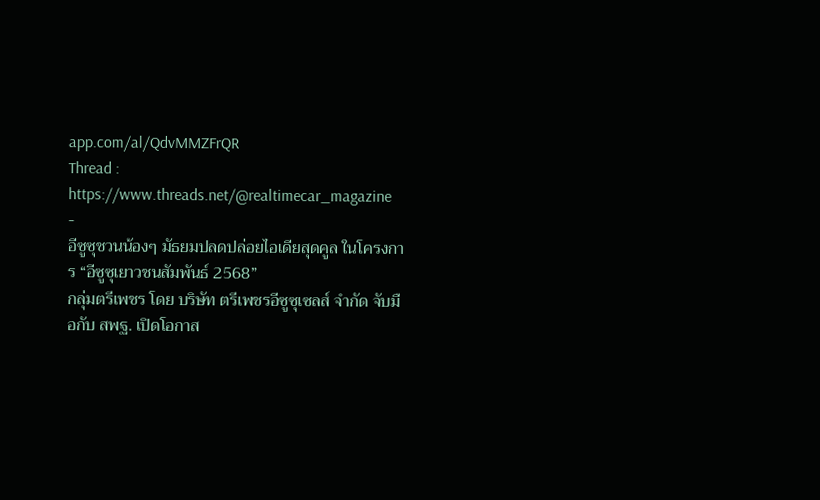app.com/al/QdvMMZFrQR
Thread : https://www.threads.net/@realtimecar_magazine
-
อีซูซุชวนน้องๆ มัธยมปลดปล่อยไอเดียสุดคูล ในโครงการ “อีซูซุเยาวชนสัมพันธ์ 2568”
กลุ่มตรีเพชร โดย บริษัท ตรีเพชรอีซูซุเซลส์ จำกัด จับมือกับ สพฐ. เปิดโอกาส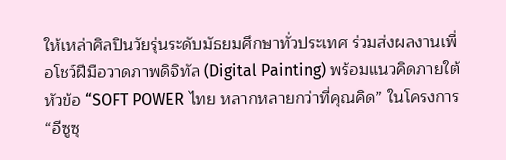ให้เหล่าศิลปินวัยรุ่นระดับมัธยมศึกษาทั่วประเทศ ร่วมส่งผลงานเพื่อโชว์ฝีมือวาดภาพดิจิทัล (Digital Painting) พร้อมแนวคิดภายใต้หัวข้อ “SOFT POWER ไทย หลากหลายกว่าที่คุณคิด” ในโครงการ “อีซูซุ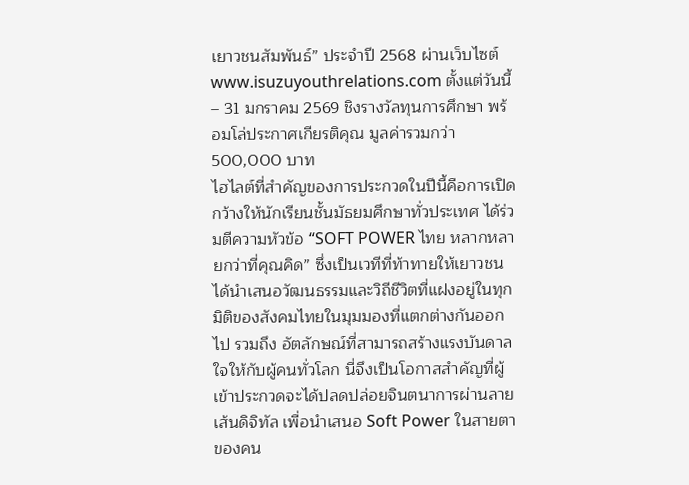เยาวชนสัมพันธ์” ประจำปี 2568 ผ่านเว็บไซต์ www.isuzuyouthrelations.com ตั้งแต่วันนี้ – 31 มกราคม 2569 ชิงรางวัลทุนการศึกษา พร้อมโล่ประกาศเกียรติคุณ มูลค่ารวมกว่า 500,000 บาท
ไฮไลต์ที่สำคัญของการประกวดในปีนี้คือการเปิดกว้างให้นักเรียนชั้นมัธยมศึกษาทั่วประเทศ ได้ร่วมตีความหัวข้อ “SOFT POWER ไทย หลากหลายกว่าที่คุณคิด” ซึ่งเป็นเวทีที่ท้าทายให้เยาวชนได้นำเสนอวัฒนธรรมและวิถีชีวิตที่แฝงอยู่ในทุกมิติของสังคมไทยในมุมมองที่แตกต่างกันออกไป รวมถึง อัตลักษณ์ที่สามารถสร้างแรงบันดาลใจให้กับผู้คนทั่วโลก นี่จึงเป็นโอกาสสำคัญที่ผู้เข้าประกวดจะได้ปลดปล่อยจินตนาการผ่านลายเส้นดิจิทัล เพื่อนำเสนอ Soft Power ในสายตาของคน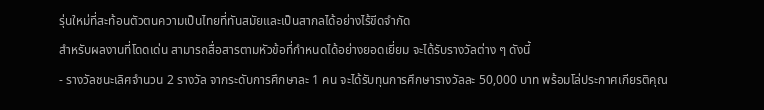รุ่นใหม่ที่สะท้อนตัวตนความเป็นไทยที่ทันสมัยและเป็นสากลได้อย่างไร้ขีดจำกัด
สำหรับผลงานที่โดดเด่น สามารถสื่อสารตามหัวข้อที่กำหนดได้อย่างยอดเยี่ยม จะได้รับรางวัลต่าง ๆ ดังนี้
- รางวัลชนะเลิศจำนวน 2 รางวัล จากระดับการศึกษาละ 1 คน จะได้รับทุนการศึกษารางวัลละ 50,000 บาท พร้อมโล่ประกาศเกียรติคุณ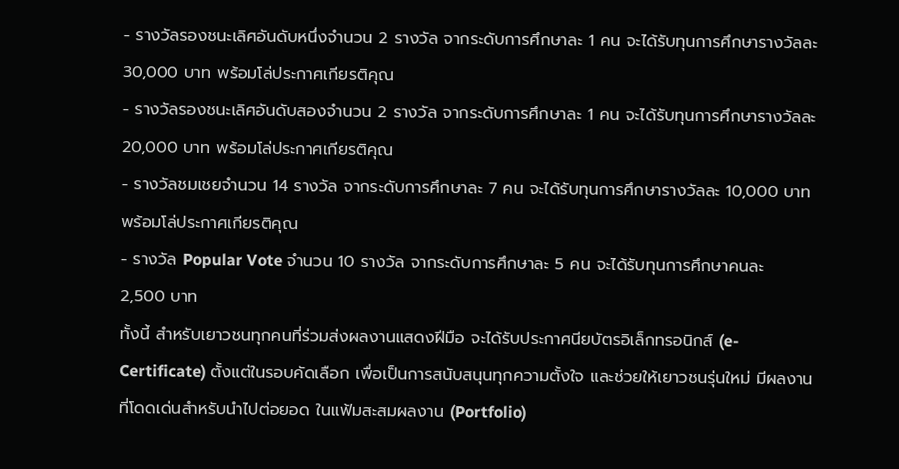- รางวัลรองชนะเลิศอันดับหนึ่งจำนวน 2 รางวัล จากระดับการศึกษาละ 1 คน จะได้รับทุนการศึกษารางวัลละ 30,000 บาท พร้อมโล่ประกาศเกียรติคุณ
- รางวัลรองชนะเลิศอันดับสองจำนวน 2 รางวัล จากระดับการศึกษาละ 1 คน จะได้รับทุนการศึกษารางวัลละ 20,000 บาท พร้อมโล่ประกาศเกียรติคุณ
- รางวัลชมเชยจำนวน 14 รางวัล จากระดับการศึกษาละ 7 คน จะได้รับทุนการศึกษารางวัลละ 10,000 บาท พร้อมโล่ประกาศเกียรติคุณ
- รางวัล Popular Vote จำนวน 10 รางวัล จากระดับการศึกษาละ 5 คน จะได้รับทุนการศึกษาคนละ 2,500 บาท
ทั้งนี้ สำหรับเยาวชนทุกคนที่ร่วมส่งผลงานแสดงฝีมือ จะได้รับประกาศนียบัตรอิเล็กทรอนิกส์ (e-Certificate) ตั้งแต่ในรอบคัดเลือก เพื่อเป็นการสนับสนุนทุกความตั้งใจ และช่วยให้เยาวชนรุ่นใหม่ มีผลงานที่โดดเด่นสำหรับนำไปต่อยอด ในแฟ้มสะสมผลงาน (Portfolio)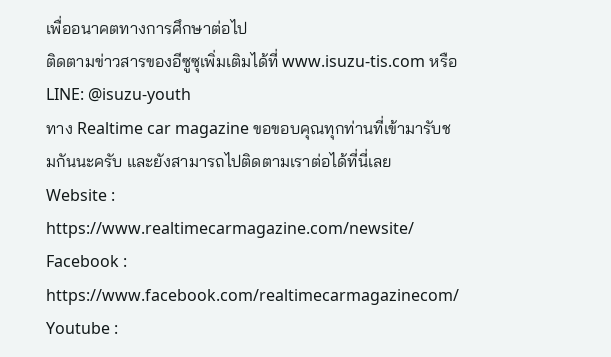เพื่ออนาคตทางการศึกษาต่อไป
ติดตามข่าวสารของอีซูซุเพิ่มเติมได้ที่ www.isuzu-tis.com หรือ LINE: @isuzu-youth
ทาง Realtime car magazine ขอขอบคุณทุกท่านที่เข้ามารับชมกันนะครับ และยังสามารถไปติดตามเราต่อได้ที่นี่เลย
Website : https://www.realtimecarmagazine.com/newsite/
Facebook : https://www.facebook.com/realtimecarmagazinecom/
Youtube :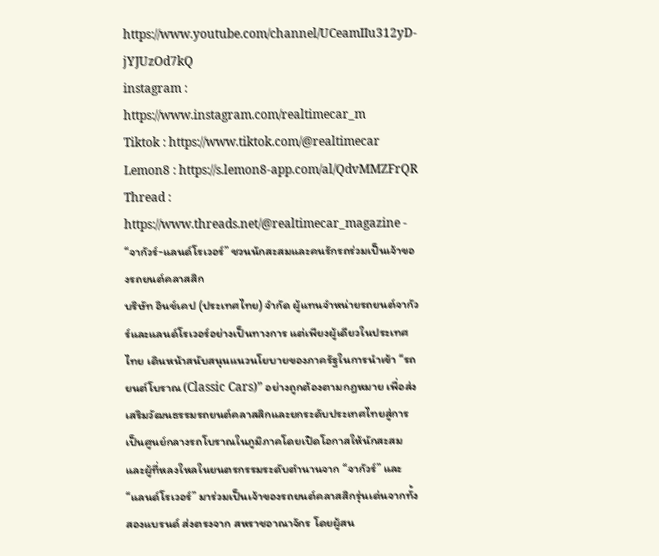https://www.youtube.com/channel/UCeamIIu312yD-jYJUzOd7kQ
instagram : https://www.instagram.com/realtimecar_m
Tiktok : https://www.tiktok.com/@realtimecar
Lemon8 : https://s.lemon8-app.com/al/QdvMMZFrQR
Thread : https://www.threads.net/@realtimecar_magazine -
“จากัวร์-แลนด์โรเวอร์” ชวนนักสะสมและคนรักรถร่วมเป็นเจ้าของรถยนต์คลาสสิก
บริษัท อินช์เคป (ประเทศไทย) จำกัด ผู้แทนจำหน่ายรถยนต์จากัวร์และแลนด์โรเวอร์อย่างเป็นทางการ แต่เพียงผู้เดียวในประเทศไทย เดินหน้าสนับสนุนแนวนโยบายของภาครัฐในการนำเข้า “รถยนต์โบราณ (Classic Cars)” อย่างถูกต้องตามกฎหมาย เพื่อส่งเสริมวัฒนธรรมรถยนต์คลาสสิกและยกระดับประเทศไทยสู่การเป็นศูนย์กลางรถโบราณในภูมิภาคโดยเปิดโอกาสให้นักสะสมและผู้ที่หลงใหลในยนตรกรรมระดับตำนานจาก “จากัวร์” และ “แลนด์โรเวอร์” มาร่วมเป็นเจ้าของรถยนต์คลาสสิกรุ่นเด่นจากทั้งสองแบรนด์ ส่งตรงจาก สหราชอาณาจักร โดยผู้สน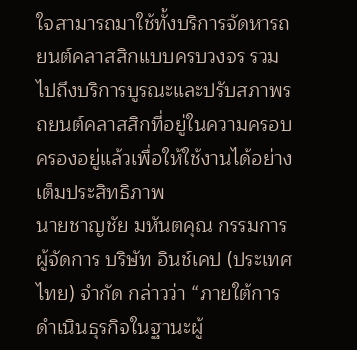ใจสามารถมาใช้ทั้งบริการจัดหารถยนต์คลาสสิกแบบครบวงจร รวมไปถึงบริการบูรณะและปรับสภาพรถยนต์คลาสสิกที่อยู่ในความครอบครองอยู่แล้วเพื่อให้ใช้งานได้อย่างเต็มประสิทธิภาพ
นายชาญชัย มหันตคุณ กรรมการผู้จัดการ บริษัท อินช์เคป (ประเทศไทย) จำกัด กล่าวว่า “ภายใต้การดำเนินธุรกิจในฐานะผู้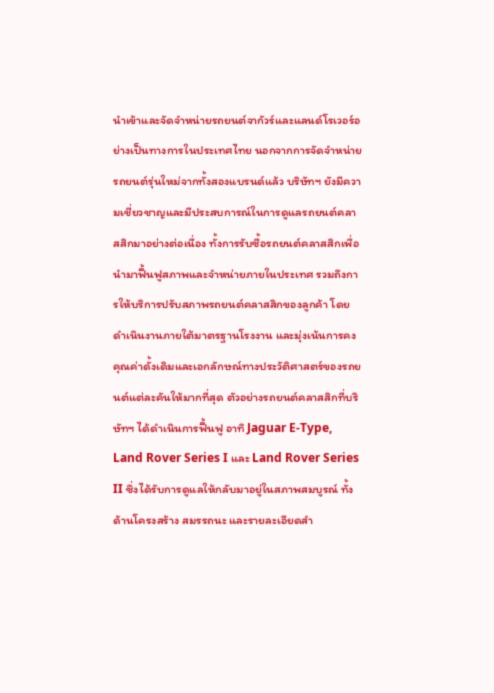นำเข้าและจัดจำหน่ายรถยนต์จากัวร์และแลนด์โรเวอร์อย่างเป็นทางการในประเทศไทย นอกจากการจัดจำหน่ายรถยนต์รุ่นใหม่จากทั้งสองแบรนด์แล้ว บริษัทฯ ยังมีความเชี่ยวชาญและมีประสบการณ์ในการดูแลรถยนต์คลาสสิกมาอย่างต่อเนื่อง ทั้งการรับซื้อรถยนต์คลาสสิกเพื่อนำมาฟื้นฟูสภาพและจำหน่ายภายในประเทศ รวมถึงการให้บริการปรับสภาพรถยนต์คลาสสิกของลูกค้า โดยดำเนินงานภายใต้มาตรฐานโรงงาน และมุ่งเน้นการคงคุณค่าดั้งเดิมและเอกลักษณ์ทางประวัติศาสตร์ของรถยนต์แต่ละคันให้มากที่สุด ตัวอย่างรถยนต์คลาสสิกที่บริษัทฯ ได้ดำเนินการฟื้นฟู อาทิ Jaguar E-Type, Land Rover Series I และ Land Rover Series II ซึ่งได้รับการดูแลให้กลับมาอยู่ในสภาพสมบูรณ์ ทั้งด้านโครงสร้าง สมรรถนะ และรายละเอียดสำ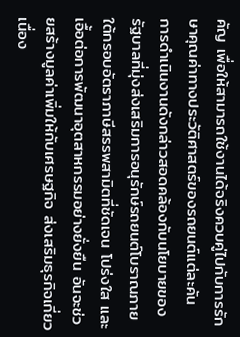คัญ เพื่อให้สามารถใช้งานได้จริงควบคู่ไปกับการรักษาคุณค่าทางประวัติศาสตร์ของรถยนต์แต่ละคัน
การดำเนินงานดังกล่าวสอดคล้องกับนโยบายของรัฐบาลที่มุ่งส่งเสริมการอนุรักษ์รถยนต์โบราณภายใต้กรอบอัตราภาษีสรรพสามิตที่ชัดเจน โปร่งใส และเอื้อต่อการพัฒนาอุตสาหกรรมอย่างยั่งยืน อันจะช่วยสร้างมูลค่าเพิ่มให้กับเศรษฐกิจ ส่งเสริมธุรกิจเกี่ยวเนื่อง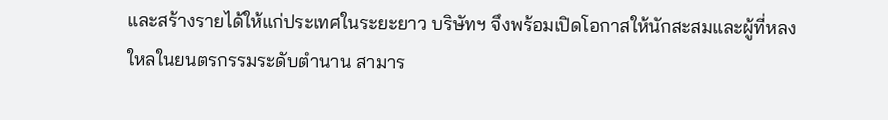และสร้างรายได้ให้แก่ประเทศในระยะยาว บริษัทฯ จึงพร้อมเปิดโอกาสให้นักสะสมและผู้ที่หลงใหลในยนตรกรรมระดับตำนาน สามาร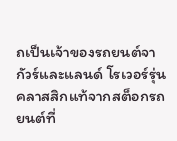ถเป็นเจ้าของรถยนต์จากัวร์และแลนด์ โรเวอร์รุ่นคลาสสิกแท้จากสต็อกรถยนต์ที่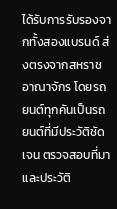ได้รับการรับรองจากทั้งสองแบรนด์ ส่งตรงจากสหราชอาณาจักร โดยรถยนต์ทุกคันเป็นรถยนต์ที่มีประวัติชัดเจน ตรวจสอบที่มาและประวัติ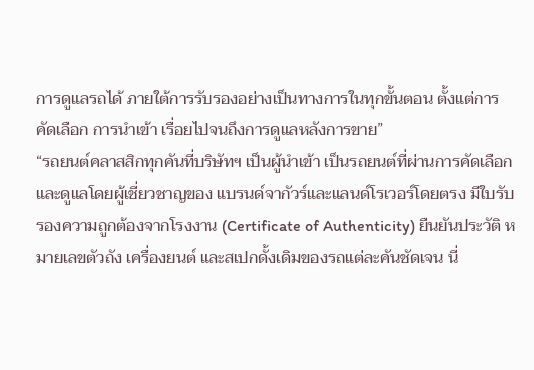การดูแลรถได้ ภายใต้การรับรองอย่างเป็นทางการในทุกขั้นตอน ตั้งแต่การคัดเลือก การนำเข้า เรื่อยไปจนถึงการดูแลหลังการขาย”
“รถยนต์คลาสสิกทุกคันที่บริษัทฯ เป็นผู้นำเข้า เป็นรถยนต์ที่ผ่านการคัดเลือกและดูแลโดยผู้เชี่ยวชาญของ แบรนด์จากัวร์และแลนด์โรเวอร์โดยตรง มีใบรับรองความถูกต้องจากโรงงาน (Certificate of Authenticity) ยืนยันประวัติ หมายเลขตัวถัง เครื่องยนต์ และสเปกดั้งเดิมของรถแต่ละคันชัดเจน นี่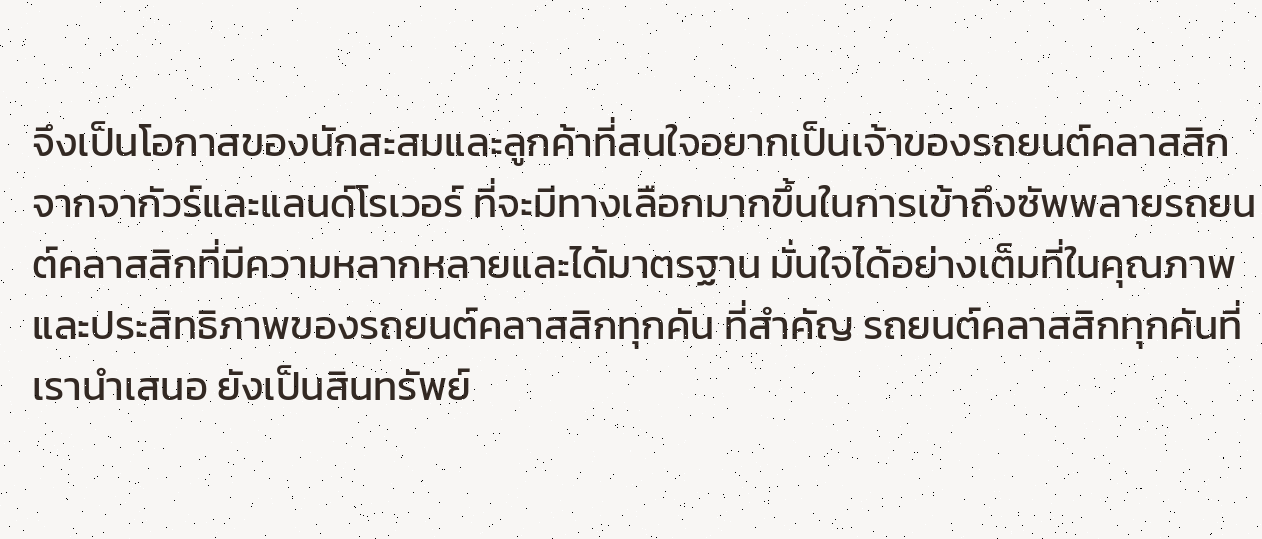จึงเป็นโอกาสของนักสะสมและลูกค้าที่สนใจอยากเป็นเจ้าของรถยนต์คลาสสิกจากจากัวร์และแลนด์โรเวอร์ ที่จะมีทางเลือกมากขึ้นในการเข้าถึงซัพพลายรถยนต์คลาสสิกที่มีความหลากหลายและได้มาตรฐาน มั่นใจได้อย่างเต็มที่ในคุณภาพและประสิทธิภาพของรถยนต์คลาสสิกทุกคัน ที่สำคัญ รถยนต์คลาสสิกทุกคันที่เรานำเสนอ ยังเป็นสินทรัพย์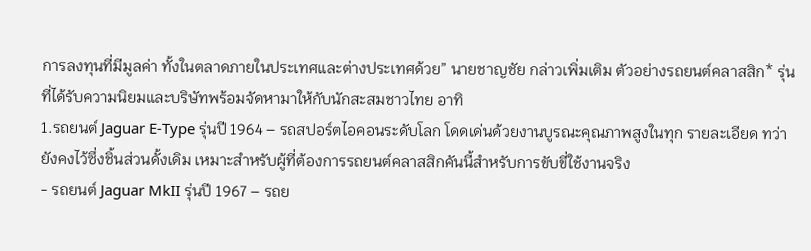การลงทุนที่มีมูลค่า ทั้งในตลาดภายในประเทศและต่างประเทศด้วย” นายชาญชัย กล่าวเพิ่มเติม ตัวอย่างรถยนต์คลาสสิก* รุ่นที่ได้รับความนิยมและบริษัทพร้อมจัดหามาให้กับนักสะสมชาวไทย อาทิ
1.รถยนต์ Jaguar E-Type รุ่นปี 1964 – รถสปอร์ตไอคอนระดับโลก โดดเด่นด้วยงานบูรณะคุณภาพสูงในทุก รายละเอียด ทว่ายังคงไว้ซึ่งชิ้นส่วนดั้งเดิม เหมาะสำหรับผู้ที่ต้องการรถยนต์คลาสสิกคันนี้สำหรับการขับขี่ใช้งานจริง
- รถยนต์ Jaguar MkII รุ่นปี 1967 – รถย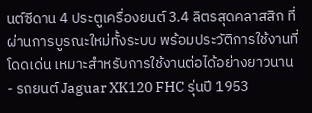นต์ซีดาน 4 ประตูเครื่องยนต์ 3.4 ลิตรสุดคลาสสิก ที่ผ่านการบูรณะใหม่ทั้งระบบ พร้อมประวัติการใช้งานที่โดดเด่น เหมาะสำหรับการใช้งานต่อได้อย่างยาวนาน
- รถยนต์ Jaguar XK120 FHC รุ่นปี 1953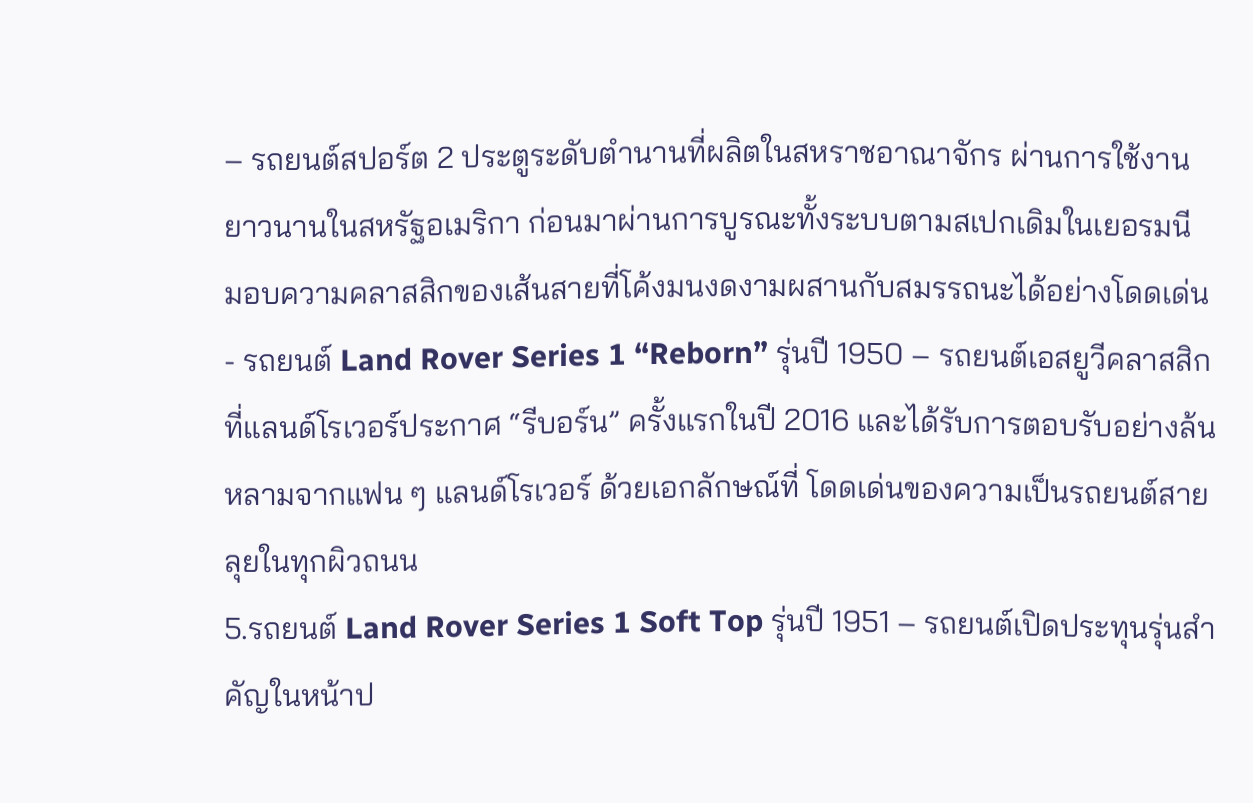– รถยนต์สปอร์ต 2 ประตูระดับตำนานที่ผลิตในสหราชอาณาจักร ผ่านการใช้งานยาวนานในสหรัฐอเมริกา ก่อนมาผ่านการบูรณะทั้งระบบตามสเปกเดิมในเยอรมนี มอบความคลาสสิกของเส้นสายที่โค้งมนงดงามผสานกับสมรรถนะได้อย่างโดดเด่น
- รถยนต์ Land Rover Series 1 “Reborn” รุ่นปี 1950 – รถยนต์เอสยูวีคลาสสิกที่แลนด์โรเวอร์ประกาศ “รีบอร์น” ครั้งแรกในปี 2016 และได้รับการตอบรับอย่างล้นหลามจากแฟน ๆ แลนด์โรเวอร์ ด้วยเอกลักษณ์ที่ โดดเด่นของความเป็นรถยนต์สายลุยในทุกผิวถนน
5.รถยนต์ Land Rover Series 1 Soft Top รุ่นปี 1951 – รถยนต์เปิดประทุนรุ่นสำคัญในหน้าป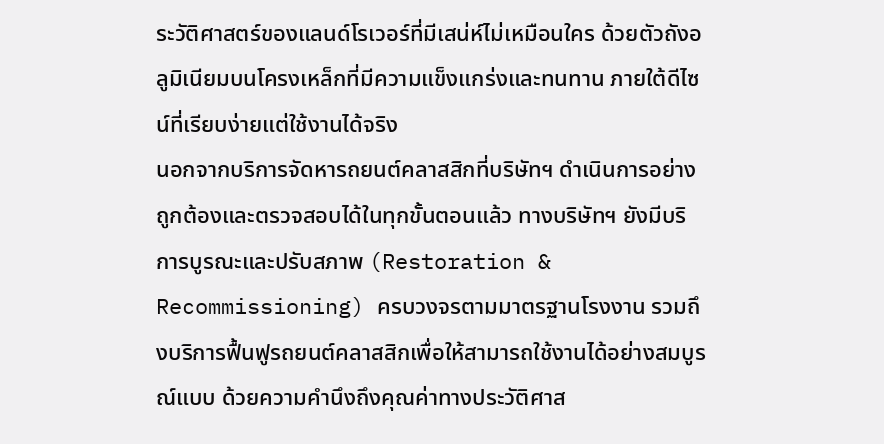ระวัติศาสตร์ของแลนด์โรเวอร์ที่มีเสน่ห์ไม่เหมือนใคร ด้วยตัวถังอลูมิเนียมบนโครงเหล็กที่มีความแข็งแกร่งและทนทาน ภายใต้ดีไซน์ที่เรียบง่ายแต่ใช้งานได้จริง
นอกจากบริการจัดหารถยนต์คลาสสิกที่บริษัทฯ ดำเนินการอย่างถูกต้องและตรวจสอบได้ในทุกขั้นตอนแล้ว ทางบริษัทฯ ยังมีบริการบูรณะและปรับสภาพ (Restoration & Recommissioning) ครบวงจรตามมาตรฐานโรงงาน รวมถึงบริการฟื้นฟูรถยนต์คลาสสิกเพื่อให้สามารถใช้งานได้อย่างสมบูรณ์แบบ ด้วยความคำนึงถึงคุณค่าทางประวัติศาส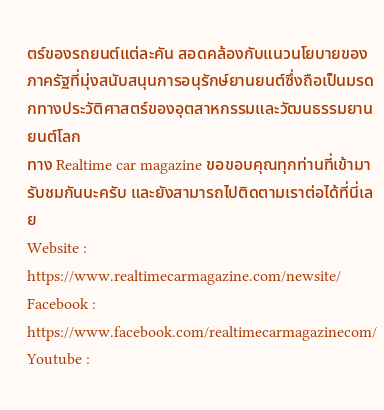ตร์ของรถยนต์แต่ละคัน สอดคล้องกับแนวนโยบายของภาครัฐที่มุ่งสนับสนุนการอนุรักษ์ยานยนต์ซึ่งถือเป็นมรดกทางประวัติศาสตร์ของอุตสาหกรรมและวัฒนธรรมยานยนต์โลก
ทาง Realtime car magazine ขอขอบคุณทุกท่านที่เข้ามารับชมกันนะครับ และยังสามารถไปติดตามเราต่อได้ที่นี่เลย
Website : https://www.realtimecarmagazine.com/newsite/
Facebook : https://www.facebook.com/realtimecarmagazinecom/
Youtube :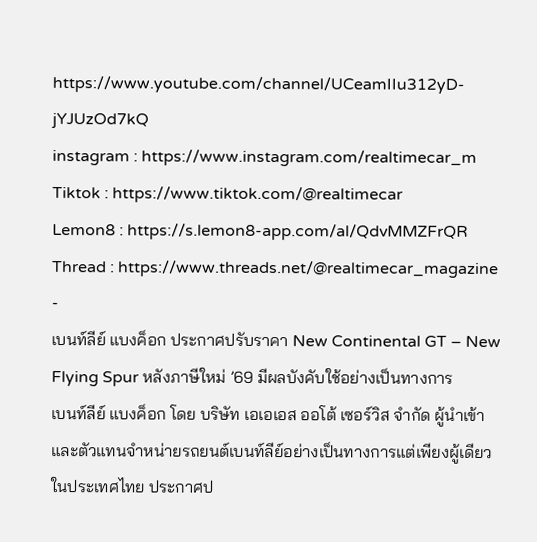https://www.youtube.com/channel/UCeamIIu312yD-jYJUzOd7kQ
instagram : https://www.instagram.com/realtimecar_m
Tiktok : https://www.tiktok.com/@realtimecar
Lemon8 : https://s.lemon8-app.com/al/QdvMMZFrQR
Thread : https://www.threads.net/@realtimecar_magazine
-
เบนท์ลีย์ แบงค็อก ประกาศปรับราคา New Continental GT – New Flying Spur หลังภาษีใหม่ ’69 มีผลบังคับใช้อย่างเป็นทางการ
เบนท์ลีย์ แบงค็อก โดย บริษัท เอเอเอส ออโต้ เซอร์วิส จำกัด ผู้นำเข้าและตัวแทนจำหน่ายรถยนต์เบนท์ลีย์อย่างเป็นทางการแต่เพียงผู้เดียวในประเทศไทย ประกาศป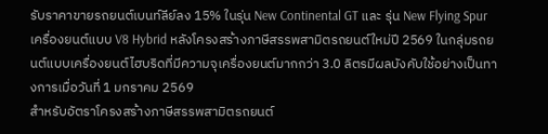รับราคาขายรถยนต์เบนท์ลีย์ลง 15% ในรุ่น New Continental GT และ รุ่น New Flying Spur เครื่องยนต์แบบ V8 Hybrid หลังโครงสร้างภาษีสรรพสามิตรถยนต์ใหม่ปี 2569 ในกลุ่มรถยนต์แบบเครื่องยนต์ไฮบริดที่มีความจุเครื่องยนต์มากกว่า 3.0 ลิตรมีผลบังคับใช้อย่างเป็นทางการเมื่อวันที่ 1 มกราคม 2569
สำหรับอัตราโครงสร้างภาษีสรรพสามิตรถยนต์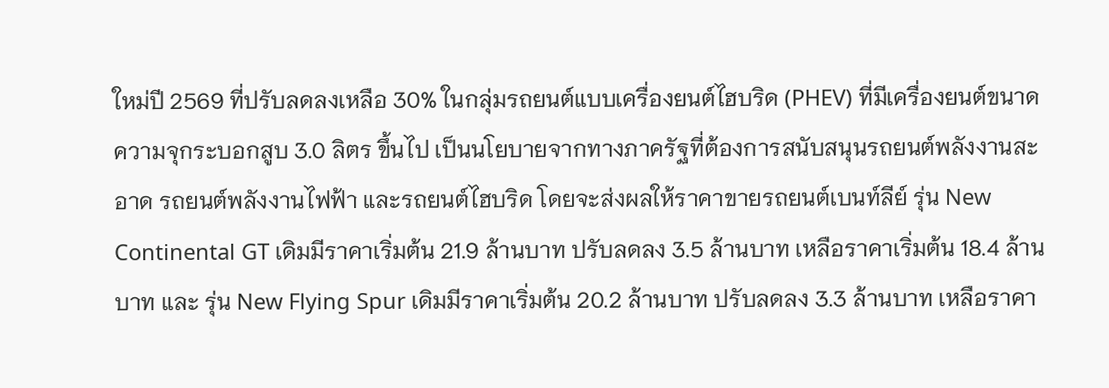ใหม่ปี 2569 ที่ปรับลดลงเหลือ 30% ในกลุ่มรถยนต์แบบเครื่องยนต์ไฮบริด (PHEV) ที่มีเครื่องยนต์ขนาดความจุกระบอกสูบ 3.0 ลิตร ขึ้นไป เป็นนโยบายจากทางภาครัฐที่ต้องการสนับสนุนรถยนต์พลังงานสะอาด รถยนต์พลังงานไฟฟ้า และรถยนต์ไฮบริด โดยจะส่งผลให้ราคาขายรถยนต์เบนท์ลีย์ รุ่น New Continental GT เดิมมีราคาเริ่มต้น 21.9 ล้านบาท ปรับลดลง 3.5 ล้านบาท เหลือราคาเริ่มต้น 18.4 ล้านบาท และ รุ่น New Flying Spur เดิมมีราคาเริ่มต้น 20.2 ล้านบาท ปรับลดลง 3.3 ล้านบาท เหลือราคา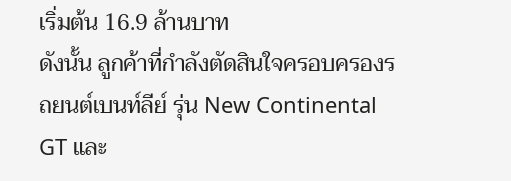เริ่มต้น 16.9 ล้านบาท
ดังนั้น ลูกค้าที่กำลังตัดสินใจครอบครองรถยนต์เบนท์ลีย์ รุ่น New Continental GT และ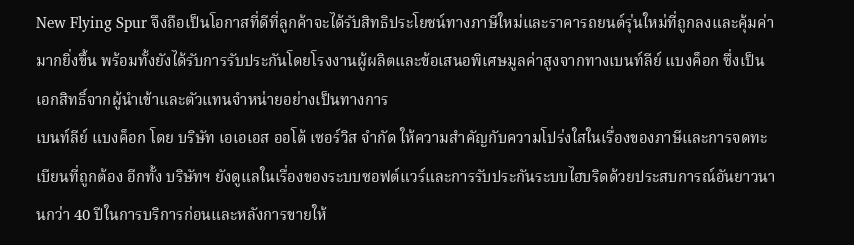New Flying Spur จึงถือเป็นโอกาสที่ดีที่ลูกค้าจะได้รับสิทธิประโยชน์ทางภาษีใหม่และราคารถยนต์รุ่นใหม่ที่ถูกลงและคุ้มค่ามากยิ่งขึ้น พร้อมทั้งยังได้รับการรับประกันโดยโรงงานผู้ผลิตและข้อเสนอพิเศษมูลค่าสูงจากทางเบนท์ลีย์ แบงค็อก ซึ่งเป็นเอกสิทธิ์จากผู้นำเข้าและตัวแทนจำหน่ายอย่างเป็นทางการ
เบนท์ลีย์ แบงค็อก โดย บริษัท เอเอเอส ออโต้ เซอร์วิส จำกัด ให้ความสำคัญกับความโปร่งใสในเรื่องของภาษีและการจดทะเบียนที่ถูกต้อง อีกทั้ง บริษัทฯ ยังดูแลในเรื่องของระบบซอฟต์แวร์และการรับประกันระบบไฮบริดด้วยประสบการณ์อันยาวนานกว่า 40 ปีในการบริการก่อนและหลังการขายให้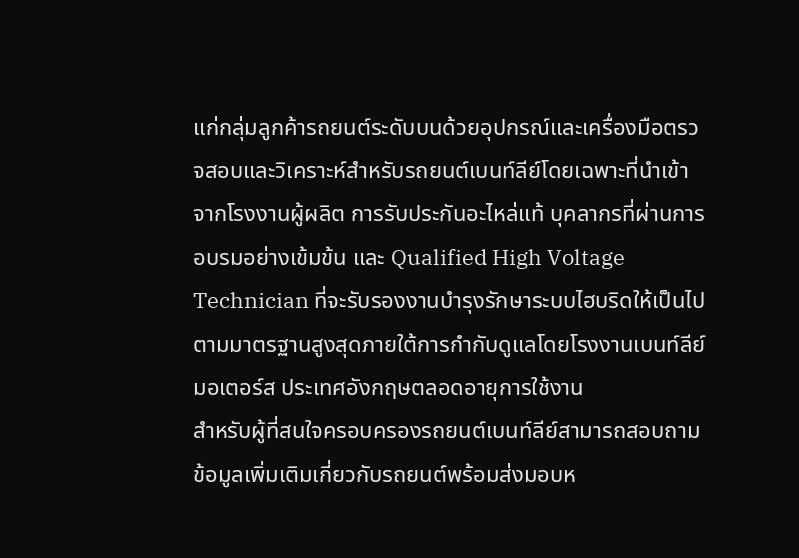แก่กลุ่มลูกค้ารถยนต์ระดับบนด้วยอุปกรณ์และเครื่องมือตรวจสอบและวิเคราะห์สำหรับรถยนต์เบนท์ลีย์โดยเฉพาะที่นำเข้าจากโรงงานผู้ผลิต การรับประกันอะไหล่แท้ บุคลากรที่ผ่านการอบรมอย่างเข้มข้น และ Qualified High Voltage Technician ที่จะรับรองงานบำรุงรักษาระบบไฮบริดให้เป็นไปตามมาตรฐานสูงสุดภายใต้การกำกับดูแลโดยโรงงานเบนท์ลีย์ มอเตอร์ส ประเทศอังกฤษตลอดอายุการใช้งาน
สำหรับผู้ที่สนใจครอบครองรถยนต์เบนท์ลีย์สามารถสอบถามข้อมูลเพิ่มเติมเกี่ยวกับรถยนต์พร้อมส่งมอบห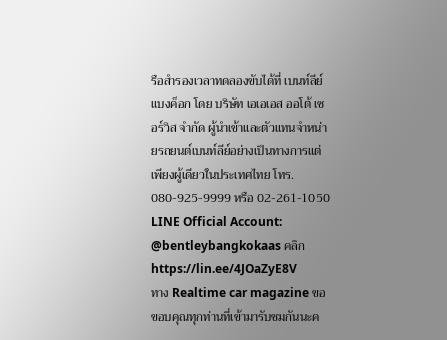รือสำรองเวลาทดลองขับได้ที่ เบนท์ลีย์ แบงค็อก โดย บริษัท เอเอเอส ออโต้ เซอร์วิส จำกัด ผู้นำเข้าและตัวแทนจำหน่ายรถยนต์เบนท์ลีย์อย่างเป็นทางการแต่เพียงผู้เดียวในประเทศไทย โทร. 080-925-9999 หรือ 02-261-1050 LINE Official Account: @bentleybangkokaas คลิก https://lin.ee/4JOaZyE8V
ทาง Realtime car magazine ขอขอบคุณทุกท่านที่เข้ามารับชมกันนะค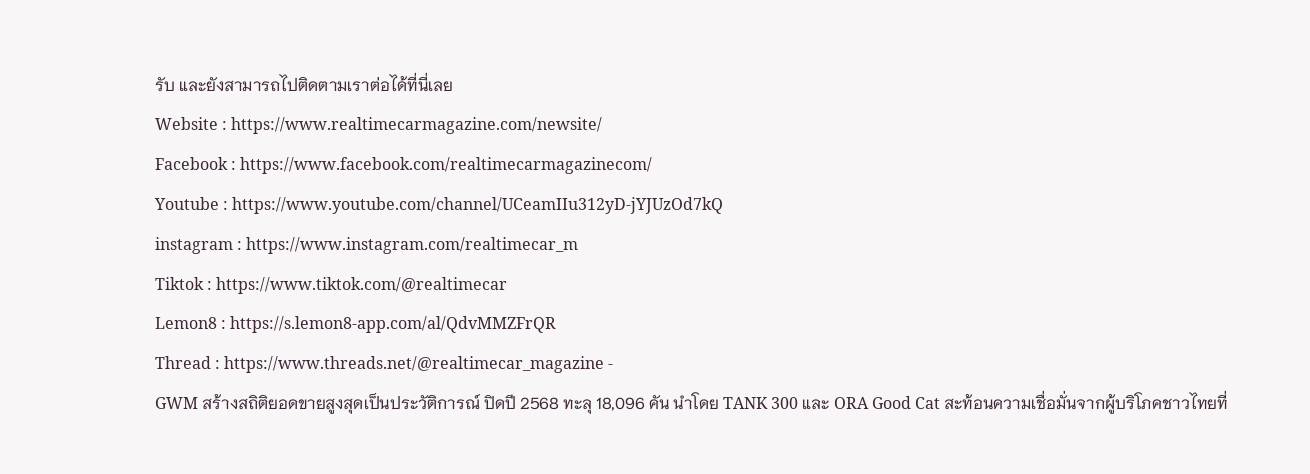รับ และยังสามารถไปติดตามเราต่อได้ที่นี่เลย
Website : https://www.realtimecarmagazine.com/newsite/
Facebook : https://www.facebook.com/realtimecarmagazinecom/
Youtube : https://www.youtube.com/channel/UCeamIIu312yD-jYJUzOd7kQ
instagram : https://www.instagram.com/realtimecar_m
Tiktok : https://www.tiktok.com/@realtimecar
Lemon8 : https://s.lemon8-app.com/al/QdvMMZFrQR
Thread : https://www.threads.net/@realtimecar_magazine -
GWM สร้างสถิติยอดขายสูงสุดเป็นประวัติการณ์ ปิดปี 2568 ทะลุ 18,096 คัน นำโดย TANK 300 และ ORA Good Cat สะท้อนความเชื่อมั่นจากผู้บริโภคชาวไทยที่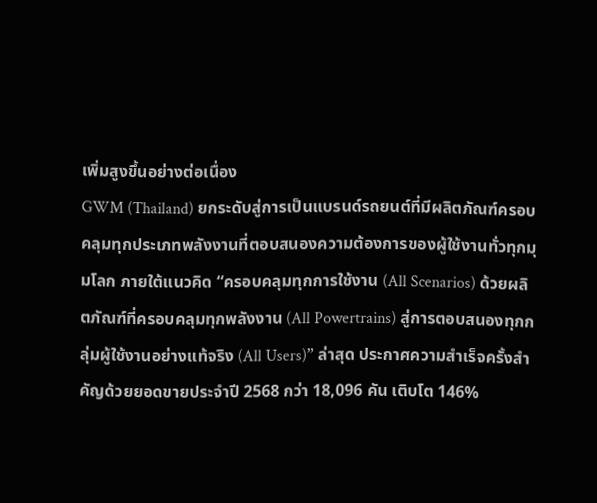เพิ่มสูงขึ้นอย่างต่อเนื่อง
GWM (Thailand) ยกระดับสู่การเป็นแบรนด์รถยนต์ที่มีผลิตภัณฑ์ครอบคลุมทุกประเภทพลังงานที่ตอบสนองความต้องการของผู้ใช้งานทั่วทุกมุมโลก ภายใต้แนวคิด “ครอบคลุมทุกการใช้งาน (All Scenarios) ด้วยผลิตภัณฑ์ที่ครอบคลุมทุกพลังงาน (All Powertrains) สู่การตอบสนองทุกกลุ่มผู้ใช้งานอย่างแท้จริง (All Users)” ล่าสุด ประกาศความสำเร็จครั้งสำคัญด้วยยอดขายประจำปี 2568 กว่า 18,096 คัน เติบโต 146%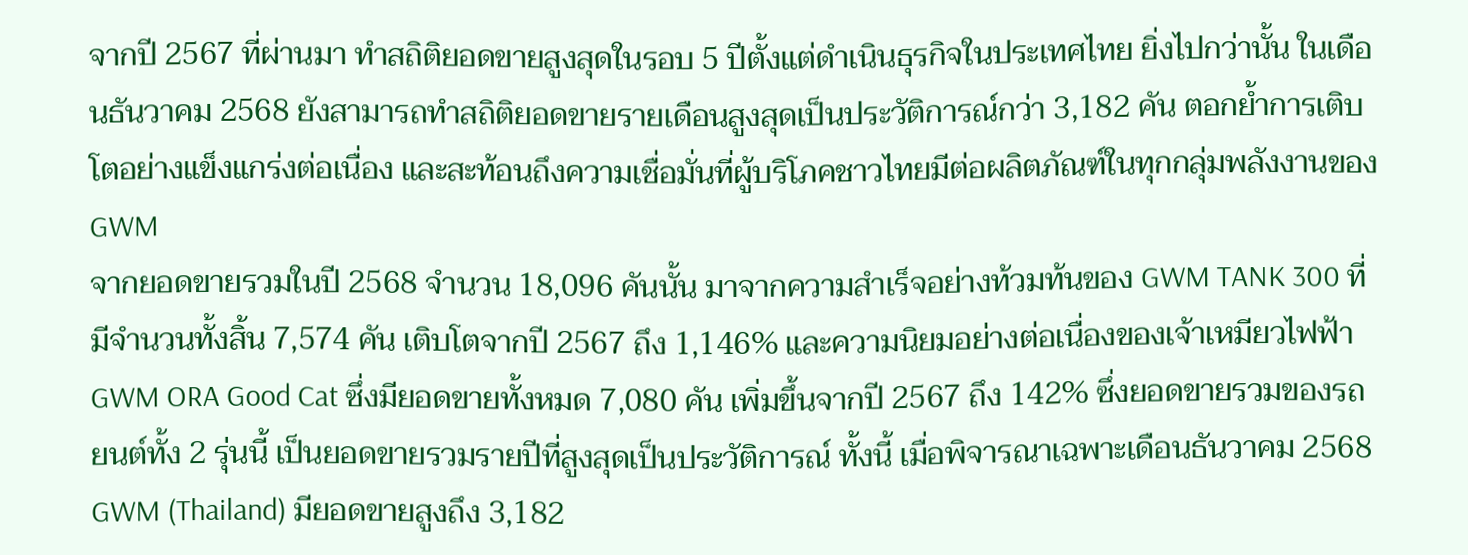จากปี 2567 ที่ผ่านมา ทำสถิติยอดขายสูงสุดในรอบ 5 ปีตั้งแต่ดำเนินธุรกิจในประเทศไทย ยิ่งไปกว่านั้น ในเดือนธันวาคม 2568 ยังสามารถทำสถิติยอดขายรายเดือนสูงสุดเป็นประวัติการณ์กว่า 3,182 คัน ตอกย้ำการเติบโตอย่างแข็งแกร่งต่อเนื่อง และสะท้อนถึงความเชื่อมั่นที่ผู้บริโภคชาวไทยมีต่อผลิตภัณฑ์ในทุกกลุ่มพลังงานของ GWM
จากยอดขายรวมในปี 2568 จำนวน 18,096 คันนั้น มาจากความสำเร็จอย่างท้วมท้นของ GWM TANK 300 ที่มีจำนวนทั้งสิ้น 7,574 คัน เติบโตจากปี 2567 ถึง 1,146% และความนิยมอย่างต่อเนื่องของเจ้าเหมียวไฟฟ้า GWM ORA Good Cat ซึ่งมียอดขายทั้งหมด 7,080 คัน เพิ่มขึ้นจากปี 2567 ถึง 142% ซึ่งยอดขายรวมของรถยนต์ทั้ง 2 รุ่นนี้ เป็นยอดขายรวมรายปีที่สูงสุดเป็นประวัติการณ์ ทั้งนี้ เมื่อพิจารณาเฉพาะเดือนธันวาคม 2568 GWM (Thailand) มียอดขายสูงถึง 3,182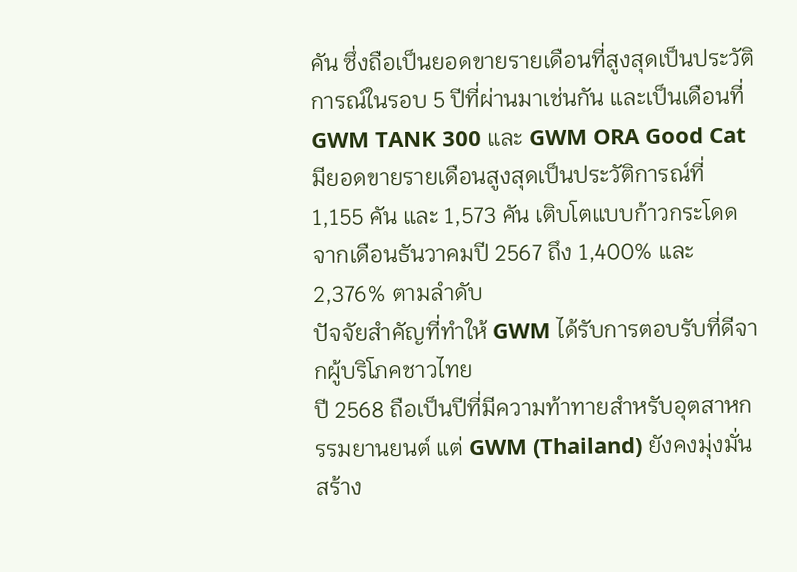คัน ซึ่งถือเป็นยอดขายรายเดือนที่สูงสุดเป็นประวัติการณ์ในรอบ 5 ปีที่ผ่านมาเช่นกัน และเป็นเดือนที่ GWM TANK 300 และ GWM ORA Good Cat มียอดขายรายเดือนสูงสุดเป็นประวัติการณ์ที่ 1,155 คัน และ 1,573 คัน เติบโตแบบก้าวกระโดดจากเดือนธันวาคมปี 2567 ถึง 1,400% และ 2,376% ตามลำดับ
ปัจจัยสำคัญที่ทำให้ GWM ได้รับการตอบรับที่ดีจากผู้บริโภคชาวไทย
ปี 2568 ถือเป็นปีที่มีความท้าทายสำหรับอุตสาหกรรมยานยนต์ แต่ GWM (Thailand) ยังคงมุ่งมั่นสร้าง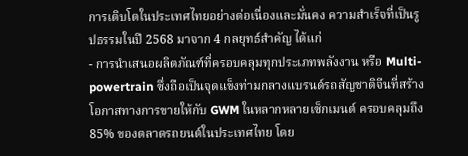การเติบโตในประเทศไทยอย่างต่อเนื่องและมั่นคง ความสำเร็จที่เป็นรูปธรรมในปี 2568 มาจาก 4 กลยุทธ์สำคัญ ได้แก่
- การนำเสนอผลิตภัณฑ์ที่ครอบคลุมทุกประเภทพลังงาน หรือ Multi-powertrain ซึ่งถือเป็นจุดแข็งท่ามกลางแบรนด์รถสัญชาติจีนที่สร้างโอกาสทางการขายให้กับ GWM ในหลากหลายเซ็กเมนต์ ครอบคลุมถึง 85% ของตลาดรถยนต์ในประเทศไทย โดย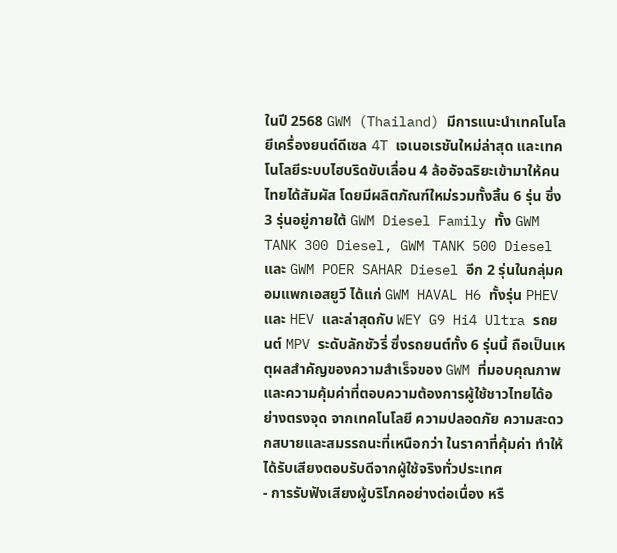ในปี 2568 GWM (Thailand) มีการแนะนำเทคโนโลยีเครื่องยนต์ดีเซล 4T เจเนอเรชันใหม่ล่าสุด และเทคโนโลยีระบบไฮบริดขับเลื่อน 4 ล้ออัจฉริยะเข้ามาให้คนไทยได้สัมผัส โดยมีผลิตภัณฑ์ใหม่รวมทั้งสิ้น 6 รุ่น ซึ่ง 3 รุ่นอยู่ภายใต้ GWM Diesel Family ทั้ง GWM TANK 300 Diesel, GWM TANK 500 Diesel และ GWM POER SAHAR Diesel อีก 2 รุ่นในกลุ่มคอมแพกเอสยูวี ได้แก่ GWM HAVAL H6 ทั้งรุ่น PHEV และ HEV และล่าสุดกับ WEY G9 Hi4 Ultra รถยนต์ MPV ระดับลักชัวรี่ ซึ่งรถยนต์ทั้ง 6 รุ่นนี้ ถือเป็นเหตุผลสำคัญของความสำเร็จของ GWM ที่มอบคุณภาพและความคุ้มค่าที่ตอบความต้องการผู้ใช้ชาวไทยได้อย่างตรงจุด จากเทคโนโลยี ความปลอดภัย ความสะดวกสบายและสมรรถนะที่เหนือกว่า ในราคาที่คุ้มค่า ทำให้ได้รับเสียงตอบรับดีจากผู้ใช้จริงทั่วประเทศ
- การรับฟังเสียงผู้บริโภคอย่างต่อเนื่อง หรื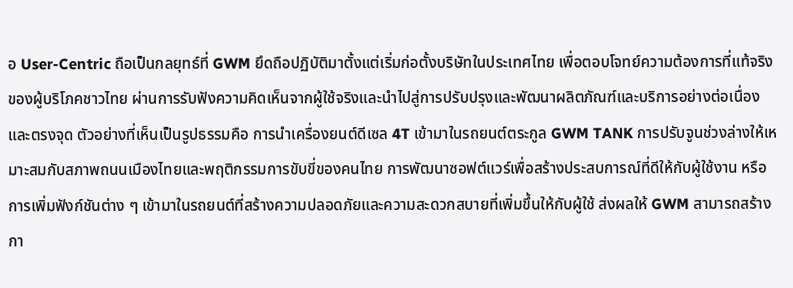อ User-Centric ถือเป็นกลยุทธ์ที่ GWM ยึดถือปฏิบัติมาตั้งแต่เริ่มก่อตั้งบริษัทในประเทศไทย เพื่อตอบโจทย์ความต้องการที่แท้จริงของผู้บริโภคชาวไทย ผ่านการรับฟังความคิดเห็นจากผู้ใช้จริงและนำไปสู่การปรับปรุงและพัฒนาผลิตภัณฑ์และบริการอย่างต่อเนื่องและตรงจุด ตัวอย่างที่เห็นเป็นรูปธรรมคือ การนำเครื่องยนต์ดีเซล 4T เข้ามาในรถยนต์ตระกูล GWM TANK การปรับจูนช่วงล่างให้เหมาะสมกับสภาพถนนเมืองไทยและพฤติกรรมการขับขี่ของคนไทย การพัฒนาซอฟต์แวร์เพื่อสร้างประสบการณ์ที่ดีให้กับผู้ใช้งาน หรือการเพิ่มฟังก์ชันต่าง ๆ เข้ามาในรถยนต์ที่สร้างความปลอดภัยและความสะดวกสบายที่เพิ่มขึ้นให้กับผู้ใช้ ส่งผลให้ GWM สามารถสร้างกา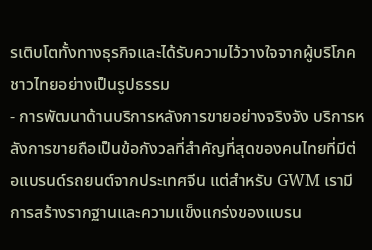รเติบโตทั้งทางธุรกิจและได้รับความไว้วางใจจากผู้บริโภคชาวไทยอย่างเป็นรูปธรรม
- การพัฒนาด้านบริการหลังการขายอย่างจริงจัง บริการหลังการขายถือเป็นข้อกังวลที่สำคัญที่สุดของคนไทยที่มีต่อแบรนด์รถยนต์จากประเทศจีน แต่สำหรับ GWM เรามีการสร้างรากฐานและความแข็งแกร่งของแบรน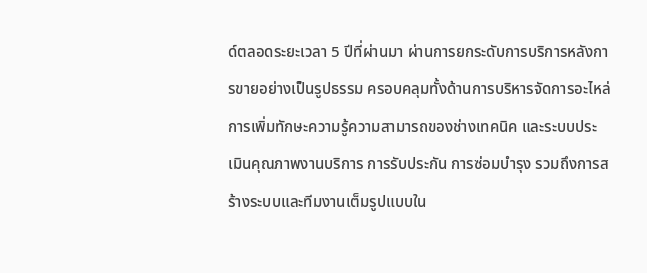ด์ตลอดระยะเวลา 5 ปีที่ผ่านมา ผ่านการยกระดับการบริการหลังการขายอย่างเป็นรูปธรรม ครอบคลุมทั้งด้านการบริหารจัดการอะไหล่ การเพิ่มทักษะความรู้ความสามารถของช่างเทคนิค และระบบประเมินคุณภาพงานบริการ การรับประกัน การซ่อมบำรุง รวมถึงการสร้างระบบและทีมงานเต็มรูปแบบใน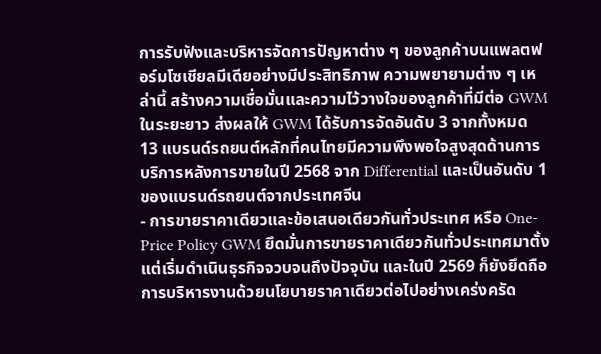การรับฟังและบริหารจัดการปัญหาต่าง ๆ ของลูกค้าบนแพลตฟอร์มโซเชียลมีเดียอย่างมีประสิทธิภาพ ความพยายามต่าง ๆ เหล่านี้ สร้างความเชื่อมั่นและความไว้วางใจของลูกค้าที่มีต่อ GWM ในระยะยาว ส่งผลให้ GWM ได้รับการจัดอันดับ 3 จากทั้งหมด 13 แบรนด์รถยนต์หลักที่คนไทยมีความพึงพอใจสูงสุดด้านการบริการหลังการขายในปี 2568 จาก Differential และเป็นอันดับ 1 ของแบรนด์รถยนต์จากประเทศจีน
- การขายราคาเดียวและข้อเสนอเดียวกันทั่วประเทศ หรือ One-Price Policy GWM ยึดมั่นการขายราคาเดียวกันทั่วประเทศมาตั้งแต่เริ่มดำเนินธุรกิจจวบจนถึงปัจจุบัน และในปี 2569 ก็ยังยึดถือการบริหารงานด้วยนโยบายราคาเดียวต่อไปอย่างเคร่งครัด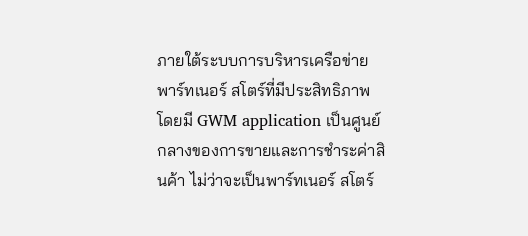ภายใต้ระบบการบริหารเครือข่ายพาร์ทเนอร์ สโตร์ที่มีประสิทธิภาพ โดยมี GWM application เป็นศูนย์กลางของการขายและการชำระค่าสินค้า ไม่ว่าจะเป็นพาร์ทเนอร์ สโตร์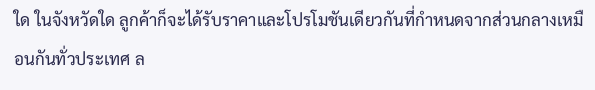ใด ในจังหวัดใด ลูกค้าก็จะได้รับราคาและโปรโมชันเดียวกันที่กำหนดจากส่วนกลางเหมือนกันทั่วประเทศ ล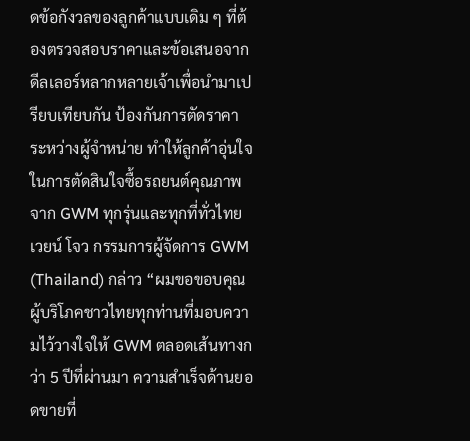ดข้อกังวลของลูกค้าแบบเดิม ๆ ที่ต้องตรวจสอบราคาและข้อเสนอจากดีลเลอร์หลากหลายเจ้าเพื่อนำมาเปรียบเทียบกัน ป้องกันการตัดราคาระหว่างผู้จำหน่าย ทำให้ลูกค้าอุ่นใจในการตัดสินใจซื้อรถยนต์คุณภาพจาก GWM ทุกรุ่นและทุกที่ทั่วไทย
เวยน์ โจว กรรมการผู้จัดการ GWM (Thailand) กล่าว “ผมขอขอบคุณผู้บริโภคชาวไทยทุกท่านที่มอบความไว้วางใจให้ GWM ตลอดเส้นทางกว่า 5 ปีที่ผ่านมา ความสำเร็จด้านยอดขายที่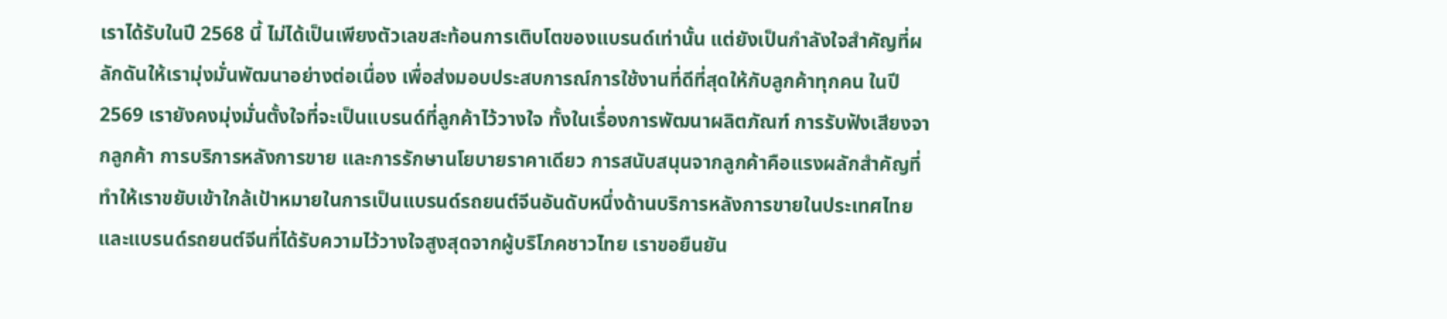เราได้รับในปี 2568 นี้ ไม่ได้เป็นเพียงตัวเลขสะท้อนการเติบโตของแบรนด์เท่านั้น แต่ยังเป็นกำลังใจสำคัญที่ผลักดันให้เรามุ่งมั่นพัฒนาอย่างต่อเนื่อง เพื่อส่งมอบประสบการณ์การใช้งานที่ดีที่สุดให้กับลูกค้าทุกคน ในปี 2569 เรายังคงมุ่งมั่นตั้งใจที่จะเป็นแบรนด์ที่ลูกค้าไว้วางใจ ทั้งในเรื่องการพัฒนาผลิตภัณฑ์ การรับฟังเสียงจากลูกค้า การบริการหลังการขาย และการรักษานโยบายราคาเดียว การสนับสนุนจากลูกค้าคือแรงผลักสำคัญที่ทำให้เราขยับเข้าใกล้เป้าหมายในการเป็นแบรนด์รถยนต์จีนอันดับหนึ่งด้านบริการหลังการขายในประเทศไทยและแบรนด์รถยนต์จีนที่ได้รับความไว้วางใจสูงสุดจากผู้บริโภคชาวไทย เราขอยืนยัน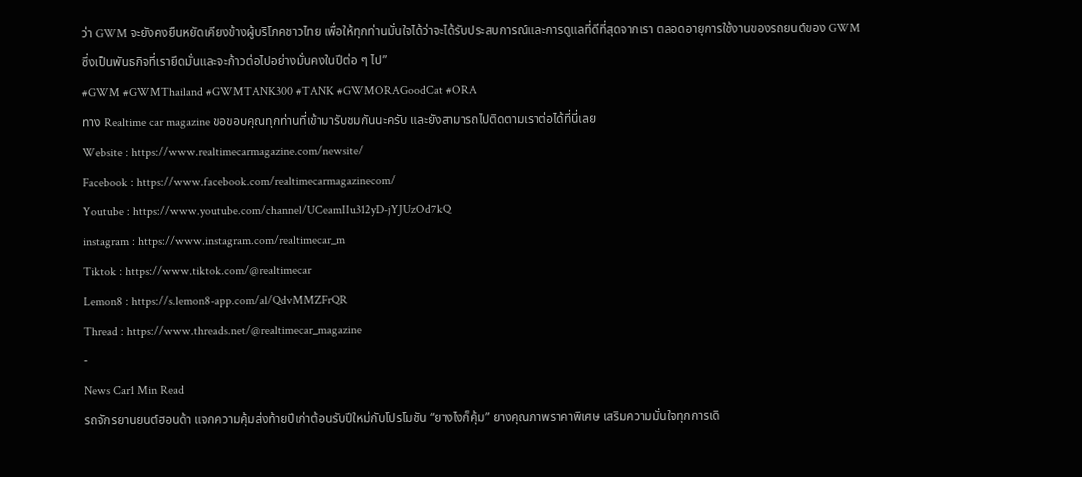ว่า GWM จะยังคงยืนหยัดเคียงข้างผู้บริโภคชาวไทย เพื่อให้ทุกท่านมั่นใจได้ว่าจะได้รับประสบการณ์และการดูแลที่ดีที่สุดจากเรา ตลอดอายุการใช้งานของรถยนต์ของ GWM ซึ่งเป็นพันธกิจที่เรายึดมั่นและจะก้าวต่อไปอย่างมั่นคงในปีต่อ ๆ ไป”
#GWM #GWMThailand #GWMTANK300 #TANK #GWMORAGoodCat #ORA
ทาง Realtime car magazine ขอขอบคุณทุกท่านที่เข้ามารับชมกันนะครับ และยังสามารถไปติดตามเราต่อได้ที่นี่เลย
Website : https://www.realtimecarmagazine.com/newsite/
Facebook : https://www.facebook.com/realtimecarmagazinecom/
Youtube : https://www.youtube.com/channel/UCeamIIu312yD-jYJUzOd7kQ
instagram : https://www.instagram.com/realtimecar_m
Tiktok : https://www.tiktok.com/@realtimecar
Lemon8 : https://s.lemon8-app.com/al/QdvMMZFrQR
Thread : https://www.threads.net/@realtimecar_magazine
-
News Car1 Min Read
รถจักรยานยนต์ฮอนด้า แจกความคุ้มส่งท้ายปีเก่าต้อนรับปีใหม่กับโปรโมชัน “ยางไงก็คุ้ม” ยางคุณภาพราคาพิเศษ เสริมความมั่นใจทุกการเดิ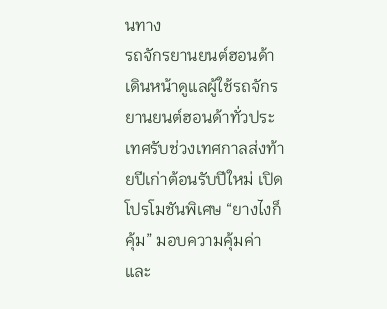นทาง
รถจักรยานยนต์ฮอนด้า เดินหน้าดูแลผู้ใช้รถจักรยานยนต์ฮอนด้าทั่วประเทศรับช่วงเทศกาลส่งท้ายปีเก่าต้อนรับปีใหม่ เปิดโปรโมชันพิเศษ “ยางไงก็คุ้ม” มอบความคุ้มค่าและ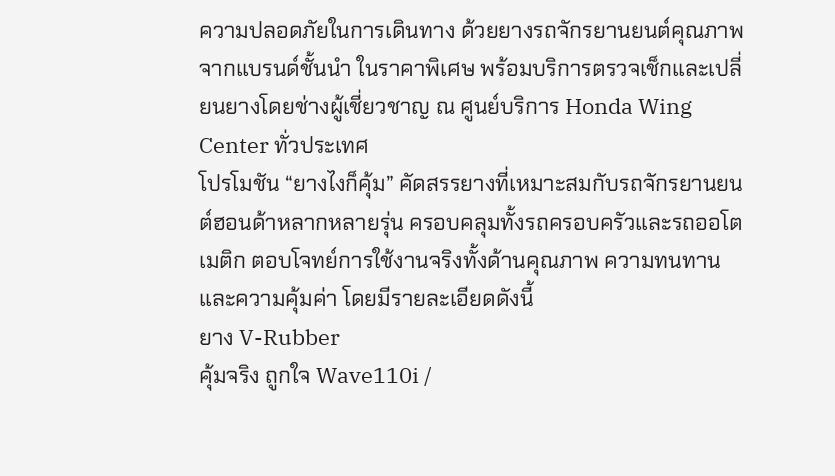ความปลอดภัยในการเดินทาง ด้วยยางรถจักรยานยนต์คุณภาพจากแบรนด์ชั้นนำ ในราคาพิเศษ พร้อมบริการตรวจเช็กและเปลี่ยนยางโดยช่างผู้เชี่ยวชาญ ณ ศูนย์บริการ Honda Wing Center ทั่วประเทศ
โปรโมชัน “ยางไงก็คุ้ม” คัดสรรยางที่เหมาะสมกับรถจักรยานยนต์ฮอนด้าหลากหลายรุ่น ครอบคลุมทั้งรถครอบครัวและรถออโตเมติก ตอบโจทย์การใช้งานจริงทั้งด้านคุณภาพ ความทนทาน และความคุ้มค่า โดยมีรายละเอียดดังนี้
ยาง V-Rubber
คุ้มจริง ถูกใจ Wave110i /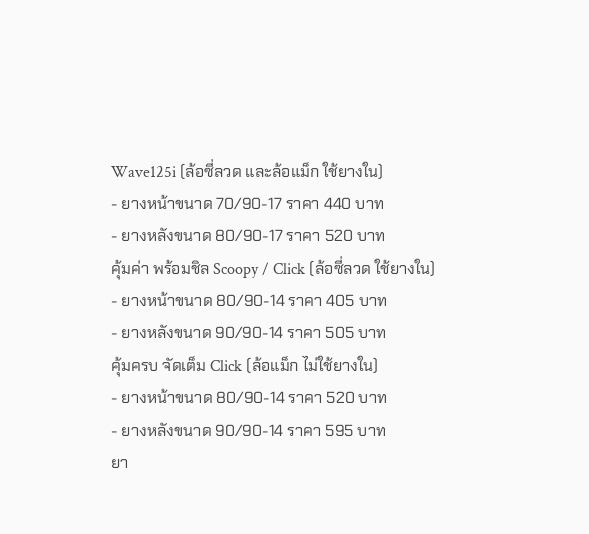Wave125i (ล้อซี่ลวด และล้อแม็ก ใช้ยางใน)
- ยางหน้าขนาด 70/90-17 ราคา 440 บาท
- ยางหลังขนาด 80/90-17 ราคา 520 บาท
คุ้มค่า พร้อมชิล Scoopy / Click (ล้อซี่ลวด ใช้ยางใน)
- ยางหน้าขนาด 80/90-14 ราคา 405 บาท
- ยางหลังขนาด 90/90-14 ราคา 505 บาท
คุ้มครบ จัดเต็ม Click (ล้อแม็ก ไม่ใช้ยางใน)
- ยางหน้าขนาด 80/90-14 ราคา 520 บาท
- ยางหลังขนาด 90/90-14 ราคา 595 บาท
ยา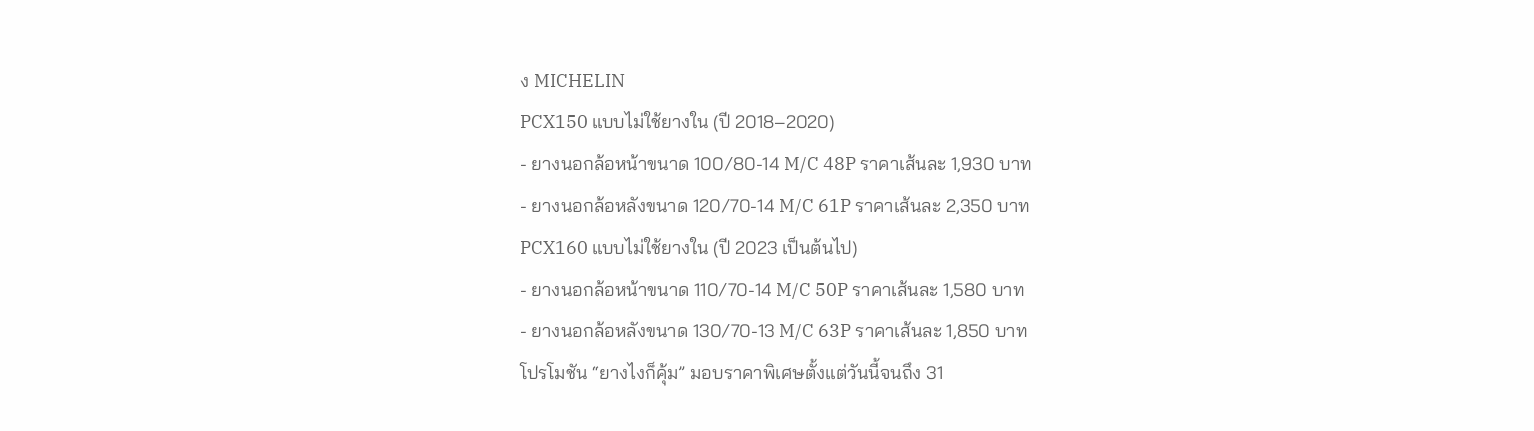ง MICHELIN
PCX150 แบบไม่ใช้ยางใน (ปี 2018–2020)
- ยางนอกล้อหน้าขนาด 100/80-14 M/C 48P ราคาเส้นละ 1,930 บาท
- ยางนอกล้อหลังขนาด 120/70-14 M/C 61P ราคาเส้นละ 2,350 บาท
PCX160 แบบไม่ใช้ยางใน (ปี 2023 เป็นต้นไป)
- ยางนอกล้อหน้าขนาด 110/70-14 M/C 50P ราคาเส้นละ 1,580 บาท
- ยางนอกล้อหลังขนาด 130/70-13 M/C 63P ราคาเส้นละ 1,850 บาท
โปรโมชัน “ยางไงก็คุ้ม” มอบราคาพิเศษตั้งแต่วันนี้จนถึง 31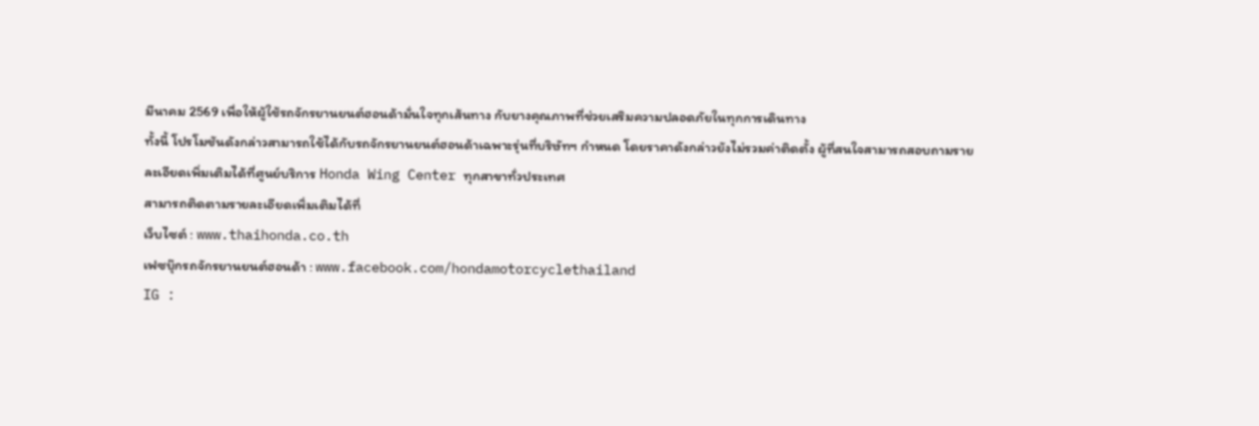มีนาคม 2569 เพื่อให้ผู้ใช้รถจักรยานยนต์ฮอนด้ามั่นใจทุกเส้นทาง กับยางคุณภาพที่ช่วยเสริมความปลอดภัยในทุกการเดินทาง
ทั้งนี้ โปรโมชันดังกล่าวสามารถใช้ได้กับรถจักรยานยนต์ฮอนด้าเฉพาะรุ่นที่บริษัทฯ กำหนด โดยราคาดังกล่าวยังไม่รวมค่าติดตั้ง ผู้ที่สนใจสามารถสอบถามรายละเอียดเพิ่มเติมได้ที่ศูนย์บริการ Honda Wing Center ทุกสาขาทั่วประเทศ
สามารถติดตามรายละเอียดเพิ่มเติมได้ที่
เว็บไซต์ : www.thaihonda.co.th
เฟซบุ๊กรถจักรยานยนต์ฮอนด้า : www.facebook.com/hondamotorcyclethailand
IG :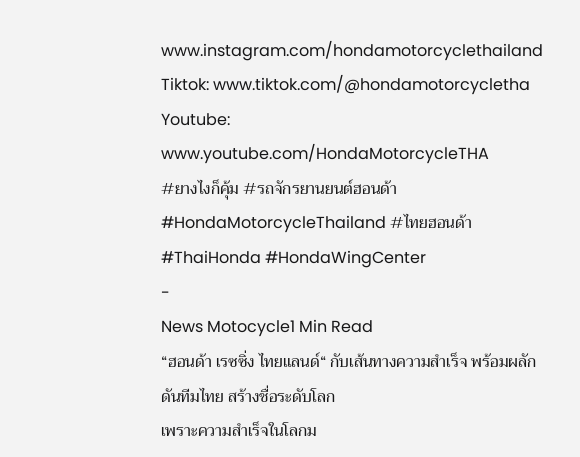www.instagram.com/hondamotorcyclethailand
Tiktok: www.tiktok.com/@hondamotorcycletha
Youtube: www.youtube.com/HondaMotorcycleTHA
#ยางไงก็คุ้ม #รถจักรยานยนต์ฮอนด้า #HondaMotorcycleThailand #ไทยฮอนด้า #ThaiHonda #HondaWingCenter
-
News Motocycle1 Min Read
“ฮอนด้า เรซซิ่ง ไทยแลนด์“ กับเส้นทางความสำเร็จ พร้อมผลักดันทีมไทย สร้างชื่อระดับโลก
เพราะความสำเร็จในโลกม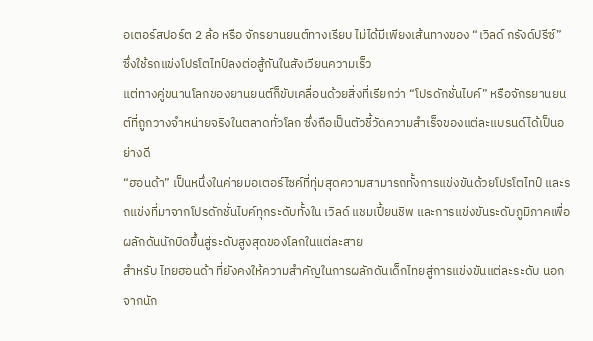อเตอร์สปอร์ต 2 ล้อ หรือ จักรยานยนต์ทางเรียบ ไม่ได้มีเพียงเส้นทางของ “เวิลด์ กรังด์ปรีซ์” ซึ่งใช้รถแข่งโปรโตไทป์ลงต่อสู้กันในสังเวียนความเร็ว
แต่ทางคู่ขนานโลกของยานยนต์ก็ขับเคลื่อนด้วยสิ่งที่เรียกว่า “โปรดักชั่นไบค์” หรือจักรยานยนต์ที่ถูกวางจำหน่ายจริงในตลาดทั่วโลก ซึ่งถือเป็นตัวชี้วัดความสำเร็จของแต่ละแบรนด์ได้เป็นอย่างดี
“ฮอนด้า” เป็นหนึ่งในค่ายมอเตอร์ไซค์ที่ทุ่มสุดความสามารถทั้งการแข่งขันด้วยโปรโตไทป์ และรถแข่งที่มาจากโปรดักชั่นไบค์ทุกระดับทั้งใน เวิลด์ แชมเปี้ยนชิพ และการแข่งขันระดับภูมิภาคเพื่อผลักดันนักบิดขึ้นสู่ระดับสูงสุดของโลกในแต่ละสาย
สำหรับ ไทยฮอนด้า ที่ยังคงให้ความสำคัญในการผลักดันเด็กไทยสู่การแข่งขันแต่ละระดับ นอกจากนัก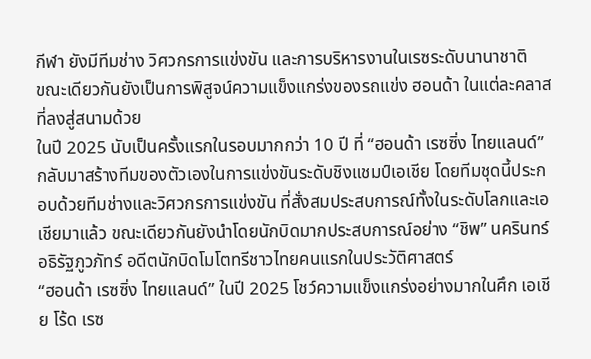กีฬา ยังมีทีมช่าง วิศวกรการแข่งขัน และการบริหารงานในเรซระดับนานาชาติ
ขณะเดียวกันยังเป็นการพิสูจน์ความแข็งแกร่งของรถแข่ง ฮอนด้า ในแต่ละคลาสที่ลงสู่สนามด้วย
ในปี 2025 นับเป็นครั้งแรกในรอบมากกว่า 10 ปี ที่ “ฮอนด้า เรซซิ่ง ไทยแลนด์” กลับมาสร้างทีมของตัวเองในการแข่งขันระดับชิงแชมป์เอเชีย โดยทีมชุดนี้ประกอบด้วยทีมช่างและวิศวกรการแข่งขัน ที่สั่งสมประสบการณ์ทั้งในระดับโลกและเอเชียมาแล้ว ขณะเดียวกันยังนำโดยนักบิดมากประสบการณ์อย่าง “ชิพ” นครินทร์ อธิรัฐภูวภัทร์ อดีตนักบิดโมโตทรีชาวไทยคนแรกในประวัติศาสตร์
“ฮอนด้า เรซซิ่ง ไทยแลนด์” ในปี 2025 โชว์ความแข็งแกร่งอย่างมากในศึก เอเชีย โร้ด เรซ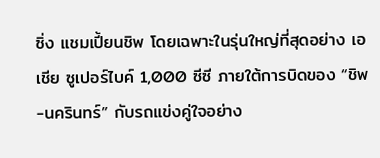ซิ่ง แชมเปี้ยนชิพ โดยเฉพาะในรุ่นใหญ่ที่สุดอย่าง เอเชีย ซูเปอร์ไบค์ 1,000 ซีซี ภายใต้การบิดของ “ชิพ-นครินทร์” กับรถแข่งคู่ใจอย่าง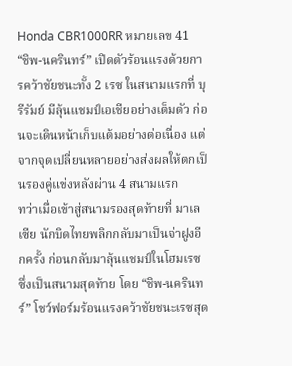Honda CBR1000RR หมายเลข 41
“ชิพ-นครินทร์” เปิดตัวร้อนแรงด้วยการคว้าชัยชนะทั้ง 2 เรซ ในสนามแรกที่ บุรีรัมย์ มีลุ้นแชมป์เอเชียอย่างเต็มตัว ก่อนจะเดินหน้าเก็บแต้มอย่างต่อเนื่อง แต่จากจุดเปลี่ยนหลายอย่างส่งผลให้ตกเป็นรองคู่แข่งหลังผ่าน 4 สนามแรก
ทว่าเมื่อเข้าสู่สนามรองสุดท้ายที่ มาเลเซีย นักบิดไทยพลิกกลับมาเป็นจ่าฝูงอีกครั้ง ก่อนกลับมาลุ้นแชมป์ในโฮมเรซ ซึ่งเป็นสนามสุดท้าย โดย “ชิพ-นครินทร์” โชว์ฟอร์มร้อนแรงคว้าชัยชนะเรซสุด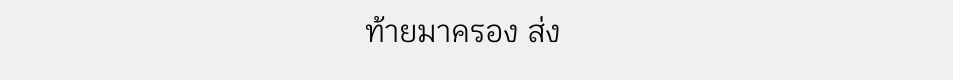ท้ายมาครอง ส่ง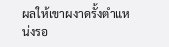ผลให้เขาผงาดรั้งตำแหน่งรอ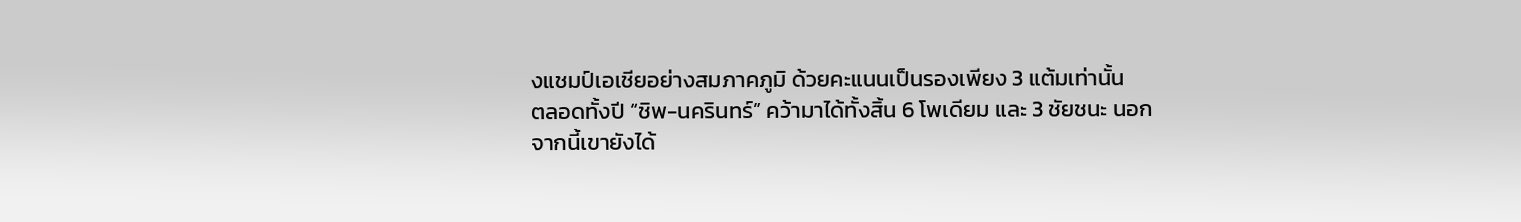งแชมป์เอเชียอย่างสมภาคภูมิ ด้วยคะแนนเป็นรองเพียง 3 แต้มเท่านั้น
ตลอดทั้งปี “ชิพ-นครินทร์” คว้ามาได้ทั้งสิ้น 6 โพเดียม และ 3 ชัยชนะ นอกจากนี้เขายังได้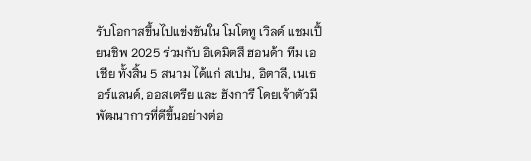รับโอกาสขึ้นไปแข่งขันใน โมโตทู เวิลด์ แชมเปี้ยนชิพ 2025 ร่วมกับ อิเดมิตสึ ฮอนด้า ทีม เอเชีย ทั้งสิ้น 5 สนาม ได้แก่ สเปน, อิตาลี, เนเธอร์แลนด์, ออสเตรีย และ ฮังการี โดยเจ้าตัวมีพัฒนาการที่ดีขึ้นอย่างต่อ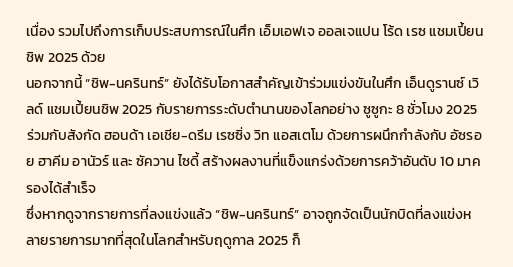เนื่อง รวมไปถึงการเก็บประสบการณ์ในศึก เอ็มเอฟเจ ออลเจแปน โร้ด เรซ แชมเปี้ยนชิพ 2025 ด้วย
นอกจากนี้ “ชิพ-นครินทร์” ยังได้รับโอกาสสำคัญเข้าร่วมแข่งขันในศึก เอ็นดูรานซ์ เวิลด์ แชมเปี้ยนชิพ 2025 กับรายการระดับตำนานของโลกอย่าง ซูซูกะ 8 ชั่วโมง 2025 ร่วมกับสังกัด ฮอนด้า เอเชีย-ดรีม เรซซิ่ง วิท แอสเตโม ด้วยการผนึกกำลังกับ อัซรอย ฮาคีม อานัวร์ และ ซัควาน ไซดี้ สร้างผลงานที่แข็งแกร่งด้วยการคว้าอันดับ 10 มาครองได้สำเร็จ
ซึ่งหากดูจากรายการที่ลงแข่งแล้ว “ชิพ-นครินทร์” อาจถูกจัดเป็นนักบิดที่ลงแข่งหลายรายการมากที่สุดในโลกสำหรับฤดูกาล 2025 ก็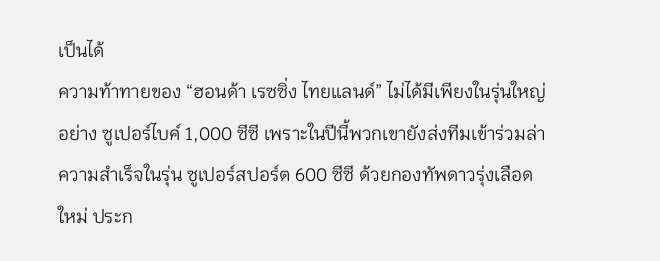เป็นได้
ความท้าทายของ “ฮอนด้า เรซซิ่ง ไทยแลนด์” ไม่ได้มีเพียงในรุ่นใหญ่อย่าง ซูเปอร์ไบค์ 1,000 ซีซี เพราะในปีนี้พวกเขายังส่งทีมเข้าร่วมล่าความสำเร็จในรุ่น ซูเปอร์สปอร์ต 600 ซีซี ด้วยกองทัพดาวรุ่งเลือดใหม่ ประก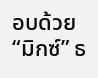อบด้วย “มิกซ์” ธ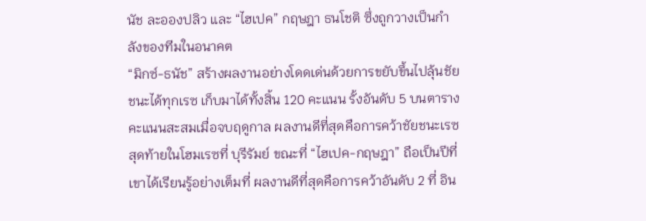นัช ละอองปลิว และ “ไฮเปค” กฤษฎา ธนโชติ ซึ่งถูกวางเป็นกำลังของทีมในอนาคต
“มิกซ์-ธนัช” สร้างผลงานอย่างโดดเด่นด้วยการขยับขึ้นไปลุ้นชัยชนะได้ทุกเรซ เก็บมาได้ทั้งสิ้น 120 คะแนน รั้งอันดับ 5 บนตารางคะแนนสะสมเมื่อจบฤดูกาล ผลงานดีที่สุดคือการคว้าชัยชนะเรซสุดท้ายในโฮมเรซที่ บุรีรัมย์ ขณะที่ “ไฮเปค-กฤษฎา” ถือเป็นปีที่เขาได้เรียนรู้อย่างเต็มที่ ผลงานดีที่สุดคือการคว้าอันดับ 2 ที่ อิน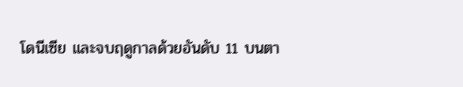โดนีเซีย และจบฤดูกาลด้วยอันดับ 11 บนตา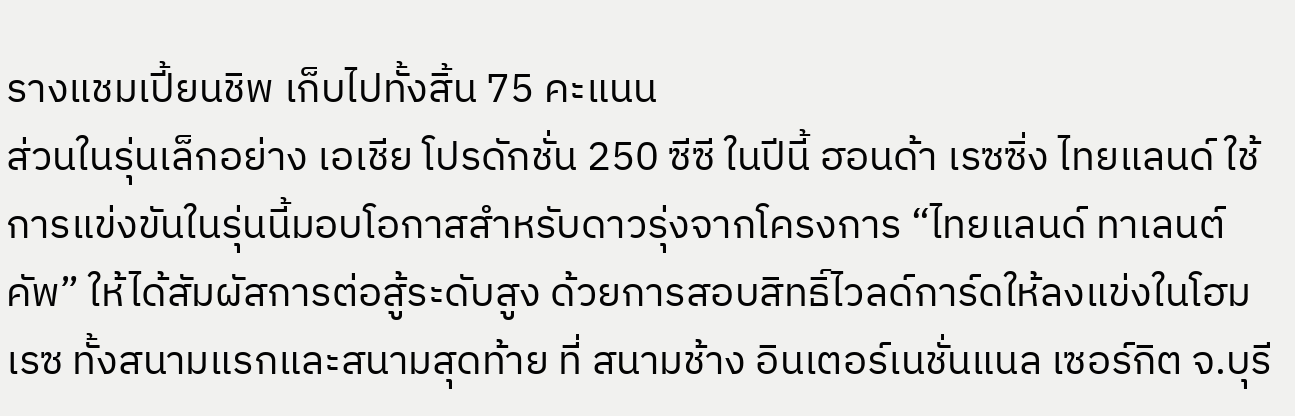รางแชมเปี้ยนชิพ เก็บไปทั้งสิ้น 75 คะแนน
ส่วนในรุ่นเล็กอย่าง เอเชีย โปรดักชั่น 250 ซีซี ในปีนี้ ฮอนด้า เรซซิ่ง ไทยแลนด์ ใช้การแข่งขันในรุ่นนี้มอบโอกาสสำหรับดาวรุ่งจากโครงการ “ไทยแลนด์ ทาเลนต์ คัพ” ให้ได้สัมผัสการต่อสู้ระดับสูง ด้วยการสอบสิทธิ์ไวลด์การ์ดให้ลงแข่งในโฮมเรซ ทั้งสนามแรกและสนามสุดท้าย ที่ สนามช้าง อินเตอร์เนชั่นแนล เซอร์กิต จ.บุรี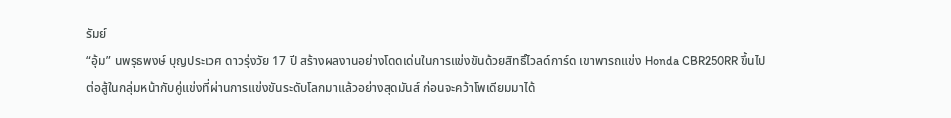รัมย์
“อุ้ม” นพรุธพงษ์ บุญประเวศ ดาวรุ่งวัย 17 ปี สร้างผลงานอย่างโดดเด่นในการแข่งขันด้วยสิทธิ์ไวลด์การ์ด เขาพารถแข่ง Honda CBR250RR ขึ้นไปต่อสู้ในกลุ่มหน้ากับคู่แข่งที่ผ่านการแข่งขันระดับโลกมาแล้วอย่างสุดมันส์ ก่อนจะคว้าโพเดียมมาได้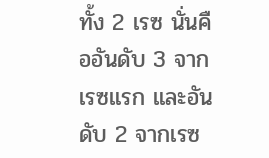ทั้ง 2 เรซ นั่นคืออันดับ 3 จากเรซแรก และอันดับ 2 จากเรซ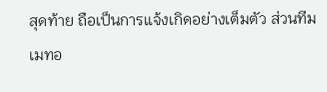สุดท้าย ถือเป็นการแจ้งเกิดอย่างเต็มตัว ส่วนทีมเมทอ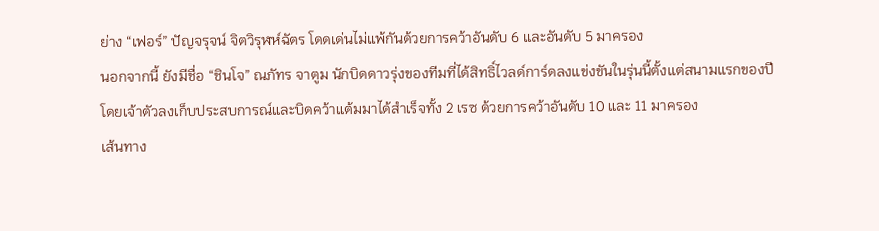ย่าง “เฟอร์” ปัญจรุจน์ จิตวิรุฬห์ฉัตร โดดเด่นไม่แพ้กันด้วยการคว้าอันดับ 6 และอันดับ 5 มาครอง
นอกจากนี้ ยังมีชื่อ “ชินโจ” ณภัทร จาตูม นักบิดดาวรุ่งของทีมที่ได้สิทธิ์ไวลด์การ์ดลงแข่งขันในรุ่นนี้ตั้งแต่สนามแรกของปี โดยเจ้าตัวลงเก็บประสบการณ์และบิดคว้าแต้มมาได้สำเร็จทั้ง 2 เรซ ด้วยการคว้าอันดับ 10 และ 11 มาครอง
เส้นทาง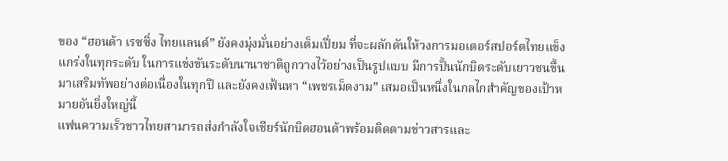ของ “ฮอนด้า เรซซิ่ง ไทยแลนด์” ยังคงมุ่งมั่นอย่างเต็มเปี่ยม ที่จะผลักดันให้วงการมอเตอร์สปอร์ตไทยแข็งแกร่งในทุกระดับ ในการแข่งขันระดับนานาชาติถูกวางไว้อย่างเป็นรูปแบบ มีการปั้นนักบิดระดับเยาวชนขึ้นมาเสริมทัพอย่างต่อเนื่องในทุกปี และยังคงเฟ้นหา “เพชรเม็ดงาม” เสมอเป็นหนึ่งในกลไกสำคัญของเป้าหมายอันยิ่งใหญ่นี้
แฟนความเร็วชาวไทยสามารถส่งกำลังใจเชียร์นักบิดฮอนด้าพร้อมติดตามข่าวสารและ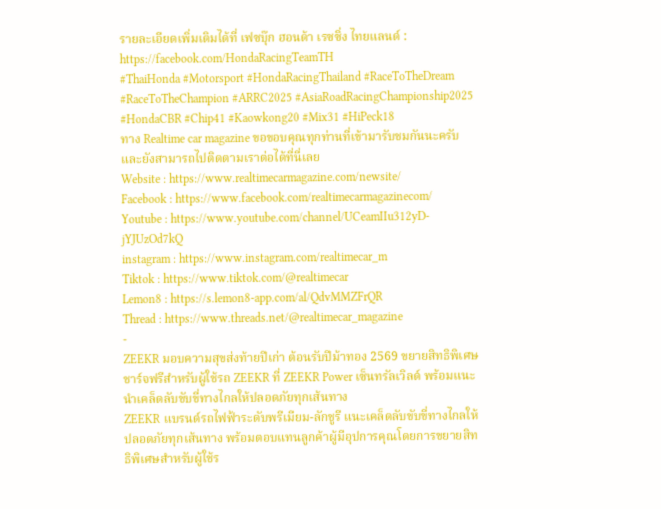รายละเอียดเพิ่มเติมได้ที่ เฟซบุ๊ก ฮอนด้า เรซซิ่ง ไทยแลนด์ : https://facebook.com/HondaRacingTeamTH
#ThaiHonda #Motorsport #HondaRacingThailand #RaceToTheDream #RaceToTheChampion #ARRC2025 #AsiaRoadRacingChampionship2025 #HondaCBR #Chip41 #Kaowkong20 #Mix31 #HiPeck18
ทาง Realtime car magazine ขอขอบคุณทุกท่านที่เข้ามารับชมกันนะครับ และยังสามารถไปติดตามเราต่อได้ที่นี่เลย
Website : https://www.realtimecarmagazine.com/newsite/
Facebook : https://www.facebook.com/realtimecarmagazinecom/
Youtube : https://www.youtube.com/channel/UCeamIIu312yD-jYJUzOd7kQ
instagram : https://www.instagram.com/realtimecar_m
Tiktok : https://www.tiktok.com/@realtimecar
Lemon8 : https://s.lemon8-app.com/al/QdvMMZFrQR
Thread : https://www.threads.net/@realtimecar_magazine
-
ZEEKR มอบความสุขส่งท้ายปีเก่า ต้อนรับปีม้าทอง 2569 ขยายสิทธิพิเศษชาร์จฟรีสำหรับผู้ใช้รถ ZEEKR ที่ ZEEKR Power เซ็นทรัลเวิลด์ พร้อมแนะนำเคล็ดลับขับขี่ทางไกลให้ปลอดภัยทุกเส้นทาง
ZEEKR แบรนด์รถไฟฟ้าระดับพรีเมียม-ลักชูรี แนะเคล็ดลับขับขี่ทางไกลให้ปลอดภัยทุกเส้นทาง พร้อมตอบแทนลูกค้าผู้มีอุปการคุณโดยการขยายสิทธิพิเศษสำหรับผู้ใช้ร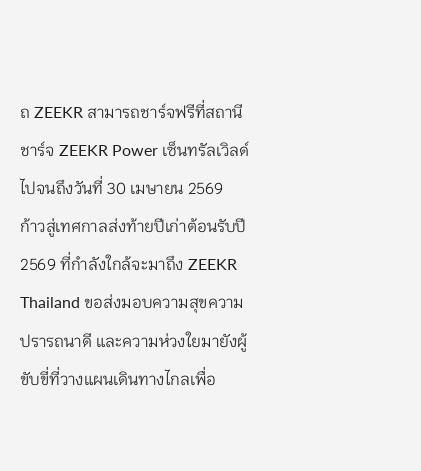ถ ZEEKR สามารถชาร์จฟรีที่สถานีชาร์จ ZEEKR Power เซ็นทรัลเวิลด์ ไปจนถึงวันที่ 30 เมษายน 2569
ก้าวสู่เทศกาลส่งท้ายปีเก่าต้อนรับปี 2569 ที่กำลังใกล้จะมาถึง ZEEKR Thailand ขอส่งมอบความสุขความปรารถนาดี และความห่วงใยมายังผู้ขับขี่ที่วางแผนเดินทางไกลเพื่อ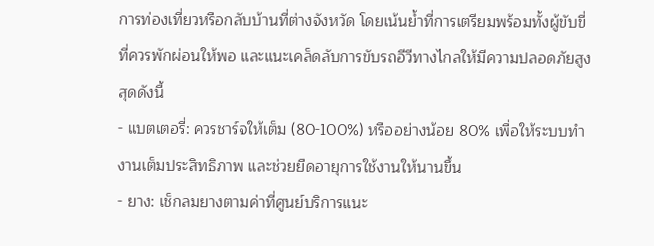การท่องเที่ยวหรือกลับบ้านที่ต่างจังหวัด โดยเน้นย้ำที่การเตรียมพร้อมทั้งผู้ขับขี่ที่ควรพักผ่อนให้พอ และแนะเคล็ดลับการขับรถอีวีทางไกลให้มีความปลอดภัยสูงสุดดังนี้
- แบตเตอรี่: ควรชาร์จให้เต็ม (80-100%) หรืออย่างน้อย 80% เพื่อให้ระบบทำงานเต็มประสิทธิภาพ และช่วยยืดอายุการใช้งานให้นานขึ้น
- ยาง: เช็กลมยางตามค่าที่ศูนย์บริการแนะ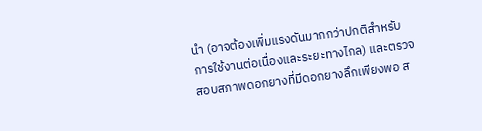นำ (อาจต้องเพิ่มแรงดันมากกว่าปกติสำหรับการใช้งานต่อเนื่องและระยะทางไกล) และตรวจสอบสภาพดอกยางที่มีดอกยางลึกเพียงพอ ส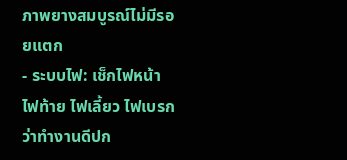ภาพยางสมบูรณ์ไม่มีรอยแตก
- ระบบไฟ: เช็กไฟหน้า ไฟท้าย ไฟเลี้ยว ไฟเบรก ว่าทำงานดีปก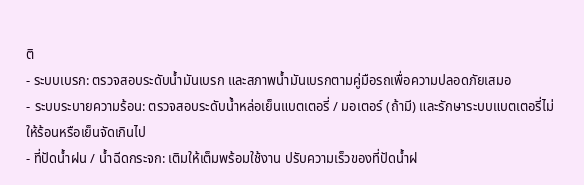ติ
- ระบบเบรก: ตรวจสอบระดับน้ำมันเบรก และสภาพน้ำมันเบรกตามคู่มือรถเพื่อความปลอดภัยเสมอ
- ระบบระบายความร้อน: ตรวจสอบระดับน้ำหล่อเย็นแบตเตอรี่ / มอเตอร์ (ถ้ามี) และรักษาระบบแบตเตอรี่ไม่ให้ร้อนหรือเย็นจัดเกินไป
- ที่ปัดน้ำฝน / น้ำฉีดกระจก: เติมให้เต็มพร้อมใช้งาน ปรับความเร็วของที่ปัดน้ำฝ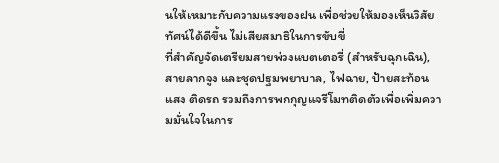นให้เหมาะกับความแรงของฝน เพื่อช่วยให้มองเห็นวิสัยทัศน์ได้ดีขึ้น ไม่เสียสมาธิในการขับขี่
ที่สำคัญจัดเตรียมสายพ่วงแบตเตอรี่ (สำหรับฉุกเฉิน), สายลากจูง และชุดปฐมพยาบาล, ไฟฉาย, ป้ายสะท้อนแสง ติดรถ รวมถึงการพกกุญแจรีโมทติดตัวเพื่อเพิ่มความมั่นใจในการ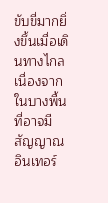ขับขี่มากยิ่งขึ้นเมื่อเดินทางไกล เนื่องจากในบางพื้นที่อาจมีสัญญาณอินเทอร์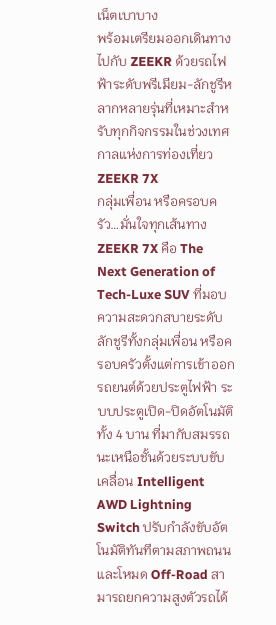เน็ตเบาบาง
พร้อมเตรียมออกเดินทางไปกับ ZEEKR ด้วยรถไฟฟ้าระดับพรีเมียม-ลักชูรีหลากหลายรุ่นที่เหมาะสำหรับทุกกิจกรรมในช่วงเทศกาลแห่งการท่องเที่ยว
ZEEKR 7X
กลุ่มเพื่อน หรือครอบครัว…มั่นใจทุกเส้นทาง
ZEEKR 7X คือ The Next Generation of Tech-Luxe SUV ที่มอบความสะดวกสบายระดับลักชูรีทั้งกลุ่มเพื่อน หรือครอบครัวตั้งแต่การเข้าออกรถยนต์ด้วยประตูไฟฟ้า ระบบประตูเปิด-ปิดอัตโนมัติทั้ง 4 บาน ที่มากับสมรรถนะเหนือชั้นด้วยระบบขับเคลื่อน Intelligent AWD Lightning Switch ปรับกำลังขับอัตโนมัติทันทีตามสภาพถนน และโหมด Off-Road สามารถยกความสูงตัวรถได้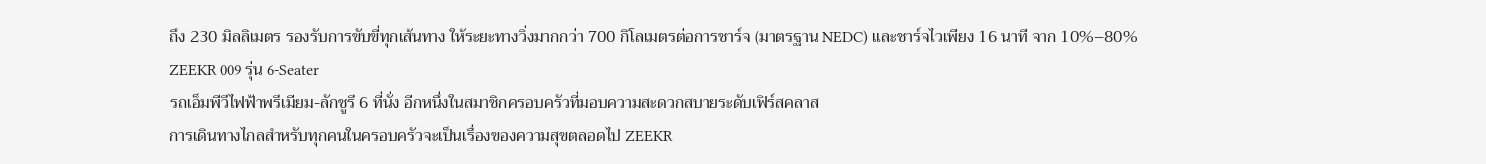ถึง 230 มิลลิเมตร รองรับการขับขี่ทุกเส้นทาง ให้ระยะทางวิ่งมากกว่า 700 กิโลเมตรต่อการชาร์จ (มาตรฐาน NEDC) และชาร์จไวเพียง 16 นาที จาก 10%–80%
ZEEKR 009 รุ่น 6-Seater
รถเอ็มพีวีไฟฟ้าพรีเมียม-ลักชูรี 6 ที่นั่ง อีกหนึ่งในสมาชิกครอบครัวที่มอบความสะดวกสบายระดับเฟิร์สคลาส
การเดินทางไกลสำหรับทุกคนในครอบครัวจะเป็นเรื่องของความสุขตลอดไป ZEEKR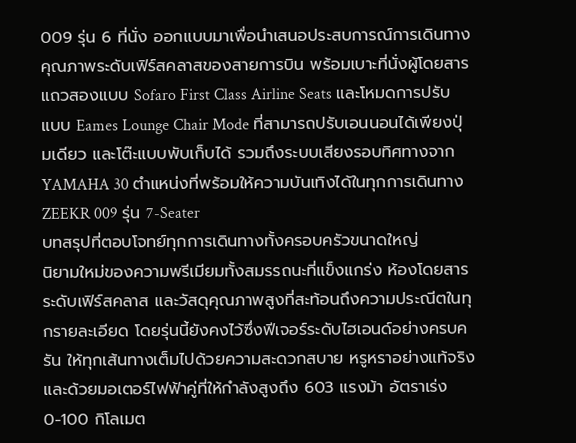009 รุ่น 6 ที่นั่ง ออกแบบมาเพื่อนำเสนอประสบการณ์การเดินทางคุณภาพระดับเฟิร์สคลาสของสายการบิน พร้อมเบาะที่นั่งผู้โดยสารแถวสองแบบ Sofaro First Class Airline Seats และโหมดการปรับแบบ Eames Lounge Chair Mode ที่สามารถปรับเอนนอนได้เพียงปุ่มเดียว และโต๊ะแบบพับเก็บได้ รวมถึงระบบเสียงรอบทิศทางจาก YAMAHA 30 ตำแหน่งที่พร้อมให้ความบันเทิงได้ในทุกการเดินทาง
ZEEKR 009 รุ่น 7-Seater
บทสรุปที่ตอบโจทย์ทุกการเดินทางทั้งครอบครัวขนาดใหญ่
นิยามใหม่ของความพรีเมียมทั้งสมรรถนะที่แข็งแกร่ง ห้องโดยสารระดับเฟิร์สคลาส และวัสดุคุณภาพสูงที่สะท้อนถึงความประณีตในทุกรายละเอียด โดยรุ่นนี้ยังคงไว้ซึ่งฟีเจอร์ระดับไฮเอนด์อย่างครบครัน ให้ทุกเส้นทางเต็มไปด้วยความสะดวกสบาย หรูหราอย่างแท้จริง และด้วยมอเตอร์ไฟฟ้าคู่ที่ให้กำลังสูงถึง 603 แรงม้า อัตราเร่ง 0-100 กิโลเมต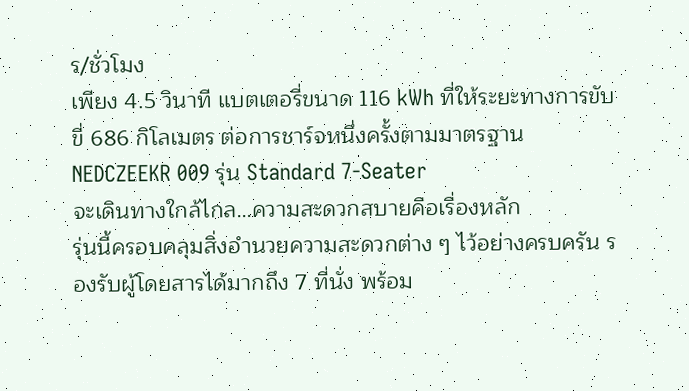ร/ชั่วโมง
เพียง 4.5 วินาที แบตเตอรี่ขนาด 116 kWh ที่ให้ระยะทางการขับขี่ 686 กิโลเมตร ต่อการชาร์จหนึ่งครั้งตามมาตรฐาน NEDCZEEKR 009 รุ่น Standard 7-Seater
จะเดินทางใกล้ไกล…ความสะดวกสบายคือเรื่องหลัก
รุ่นนี้ครอบคลุมสิ่งอำนวยความสะดวกต่าง ๆ ไว้อย่างครบครัน รองรับผู้โดยสารได้มากถึง 7 ที่นั่ง พร้อม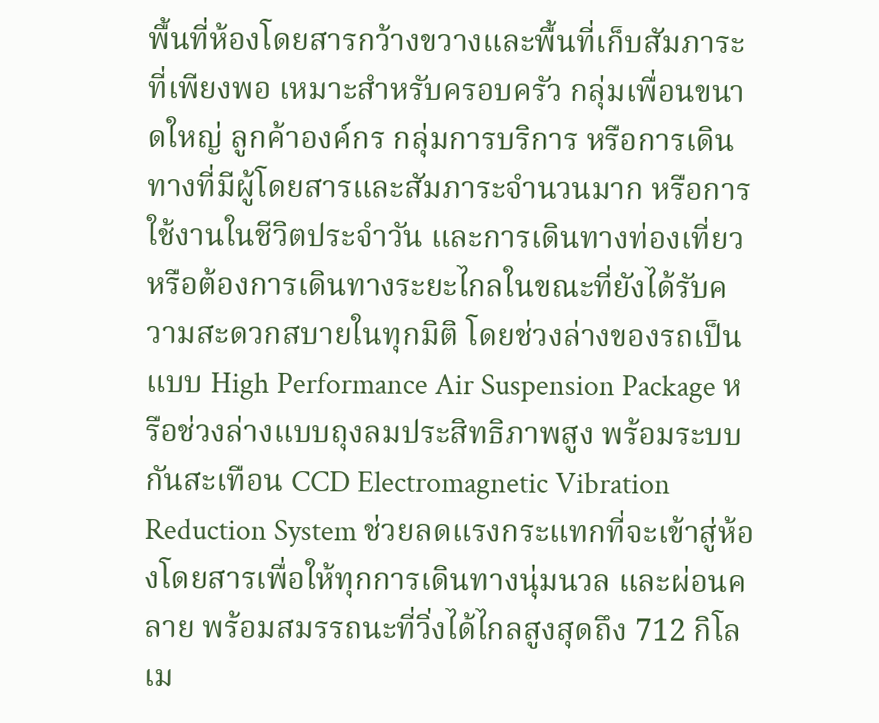พื้นที่ห้องโดยสารกว้างขวางและพื้นที่เก็บสัมภาระที่เพียงพอ เหมาะสำหรับครอบครัว กลุ่มเพื่อนขนาดใหญ่ ลูกค้าองค์กร กลุ่มการบริการ หรือการเดินทางที่มีผู้โดยสารและสัมภาระจำนวนมาก หรือการใช้งานในชีวิตประจำวัน และการเดินทางท่องเที่ยว หรือต้องการเดินทางระยะไกลในขณะที่ยังได้รับความสะดวกสบายในทุกมิติ โดยช่วงล่างของรถเป็นแบบ High Performance Air Suspension Package หรือช่วงล่างแบบถุงลมประสิทธิภาพสูง พร้อมระบบกันสะเทือน CCD Electromagnetic Vibration Reduction System ช่วยลดแรงกระแทกที่จะเข้าสู่ห้องโดยสารเพื่อให้ทุกการเดินทางนุ่มนวล และผ่อนคลาย พร้อมสมรรถนะที่วิ่งได้ไกลสูงสุดถึง 712 กิโลเม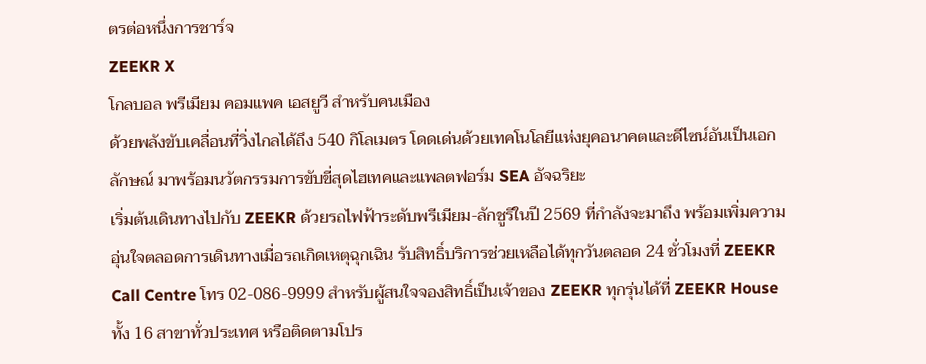ตรต่อหนึ่งการชาร์จ
ZEEKR X
โกลบอล พรีเมียม คอมแพค เอสยูวี สำหรับคนเมือง
ด้วยพลังขับเคลื่อนที่วิ่งไกลได้ถึง 540 กิโลเมตร โดดเด่นด้วยเทคโนโลยีแห่งยุคอนาคตและดีไซน์อันเป็นเอกลักษณ์ มาพร้อมนวัตกรรมการขับขี่สุดไฮเทคและแพลตฟอร์ม SEA อัจฉริยะ
เริ่มต้นเดินทางไปกับ ZEEKR ด้วยรถไฟฟ้าระดับพรีเมียม-ลักชูรีในปี 2569 ที่กำลังจะมาถึง พร้อมเพิ่มความอุ่นใจตลอดการเดินทางเมื่อรถเกิดเหตุฉุกเฉิน รับสิทธิ์บริการช่วยเหลือได้ทุกวันตลอด 24 ชั่วโมงที่ ZEEKR Call Centre โทร 02-086-9999 สำหรับผู้สนใจจองสิทธิ์เป็นเจ้าของ ZEEKR ทุกรุ่นได้ที่ ZEEKR House ทั้ง 16 สาขาทั่วประเทศ หรือติดตามโปร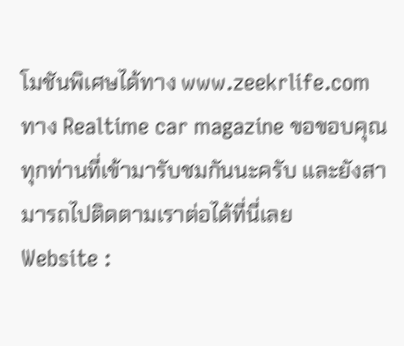โมชันพิเศษได้ทาง www.zeekrlife.com
ทาง Realtime car magazine ขอขอบคุณทุกท่านที่เข้ามารับชมกันนะครับ และยังสามารถไปติดตามเราต่อได้ที่นี่เลย
Website :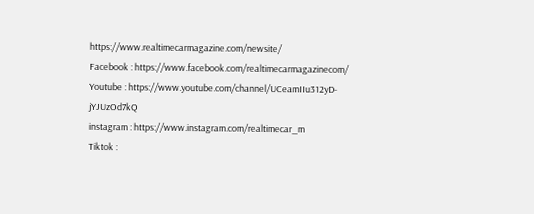https://www.realtimecarmagazine.com/newsite/
Facebook : https://www.facebook.com/realtimecarmagazinecom/
Youtube : https://www.youtube.com/channel/UCeamIIu312yD-jYJUzOd7kQ
instagram : https://www.instagram.com/realtimecar_m
Tiktok :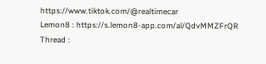https://www.tiktok.com/@realtimecar
Lemon8 : https://s.lemon8-app.com/al/QdvMMZFrQR
Thread :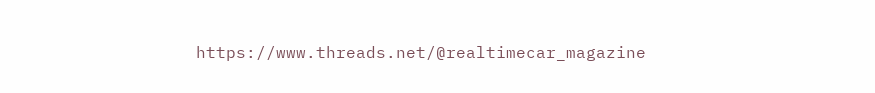https://www.threads.net/@realtimecar_magazine